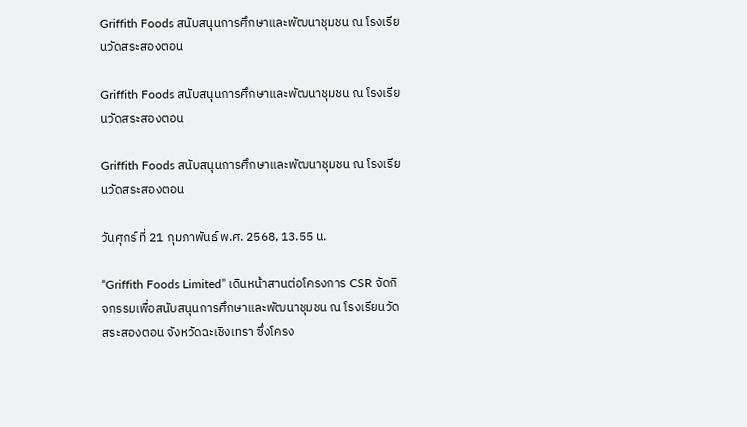Griffith Foods สนับสนุนการศึกษาและพัฒนาชุมชน ณ โรงเรียนวัดสระสองตอน

Griffith Foods สนับสนุนการศึกษาและพัฒนาชุมชน ณ โรงเรียนวัดสระสองตอน

Griffith Foods สนับสนุนการศึกษาและพัฒนาชุมชน ณ โรงเรียนวัดสระสองตอน

วันศุกร์ ที่ 21 กุมภาพันธ์ พ.ศ. 2568, 13.55 น.

“Griffith Foods Limited” เดินหน้าสานต่อโครงการ CSR จัดกิจกรรมเพื่อสนับสนุนการศึกษาและพัฒนาชุมชน ณ โรงเรียนวัดสระสองตอน จังหวัดฉะเชิงเทรา ซึ่งโครง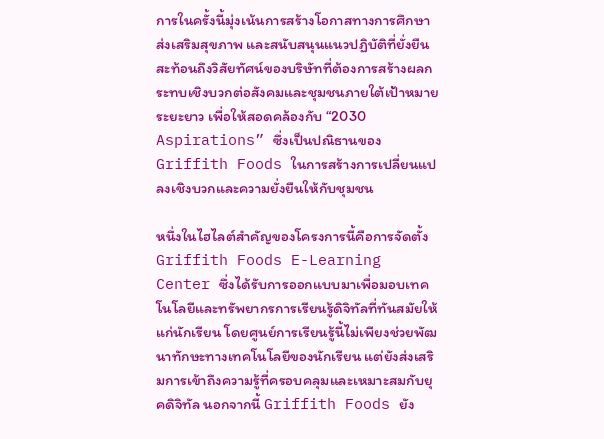การในครั้งนี้มุ่งเน้นการสร้างโอกาสทางการศึกษา ส่งเสริมสุขภาพ และสนับสนุนแนวปฏิบัติที่ยั่งยืน สะท้อนถึงวิสัยทัศน์ของบริษัทที่ต้องการสร้างผลกระทบเชิงบวกต่อสังคมและชุมชนภายใต้เป้าหมายระยะยาว เพื่อให้สอดคล้องกับ “2030 Aspirations” ซึ่งเป็นปณิธานของ Griffith Foods ในการสร้างการเปลี่ยนแปลงเชิงบวกและความยั่งยืนให้กับชุมชน

หนึ่งในไฮไลต์สำคัญของโครงการนี้คือการจัดตั้ง Griffith Foods E-Learning Center ซึ่งได้รับการออกแบบมาเพื่อมอบเทคโนโลยีและทรัพยากรการเรียนรู้ดิจิทัลที่ทันสมัยให้แก่นักเรียน โดยศูนย์การเรียนรู้นี้ไม่เพียงช่วยพัฒนาทักษะทางเทคโนโลยีของนักเรียน แต่ยังส่งเสริมการเข้าถึงความรู้ที่ครอบคลุมและเหมาะสมกับยุคดิจิทัล นอกจากนี้ Griffith Foods ยัง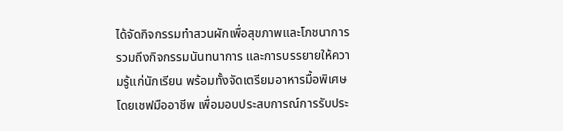ได้จัดกิจกรรมทำสวนผักเพื่อสุขภาพและโภชนาการ รวมถึงกิจกรรมนันทนาการ และการบรรยายให้ความรู้แก่นักเรียน พร้อมทั้งจัดเตรียมอาหารมื้อพิเศษโดยเชฟมืออาชีพ เพื่อมอบประสบการณ์การรับประ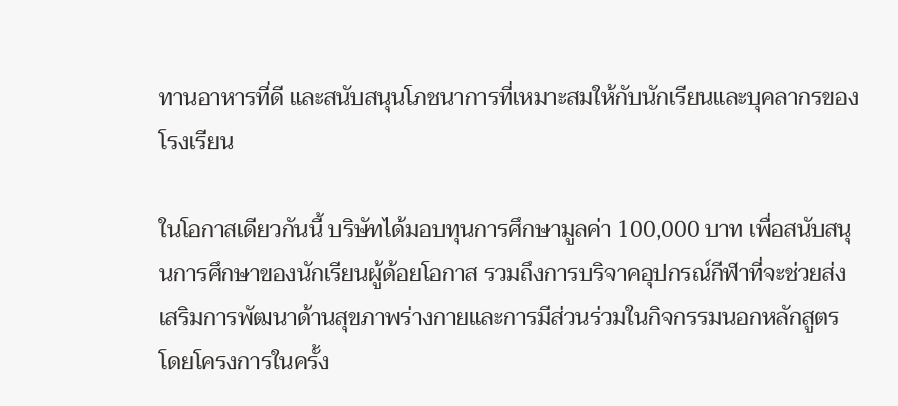ทานอาหารที่ดี และสนับสนุนโภชนาการที่เหมาะสมให้กับนักเรียนและบุคลากรของโรงเรียน

ในโอกาสเดียวกันนี้ บริษัทได้มอบทุนการศึกษามูลค่า 100,000 บาท เพื่อสนับสนุนการศึกษาของนักเรียนผู้ด้อยโอกาส รวมถึงการบริจาคอุปกรณ์กีฬาที่จะช่วยส่งเสริมการพัฒนาด้านสุขภาพร่างกายและการมีส่วนร่วมในกิจกรรมนอกหลักสูตร โดยโครงการในครั้ง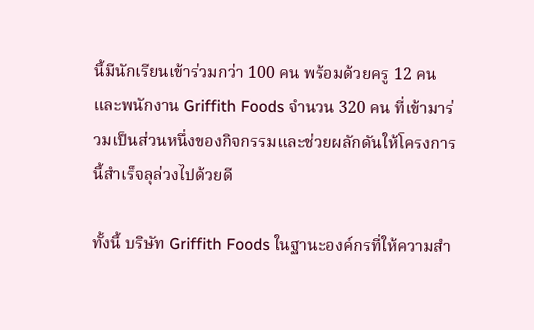นี้มีนักเรียนเข้าร่วมกว่า 100 คน พร้อมด้วยครู 12 คน และพนักงาน Griffith Foods จำนวน 320 คน ที่เข้ามาร่วมเป็นส่วนหนึ่งของกิจกรรมและช่วยผลักดันให้โครงการนี้สำเร็จลุล่วงไปด้วยดี

ทั้งนี้ บริษัท Griffith Foods ในฐานะองค์กรที่ให้ความสำ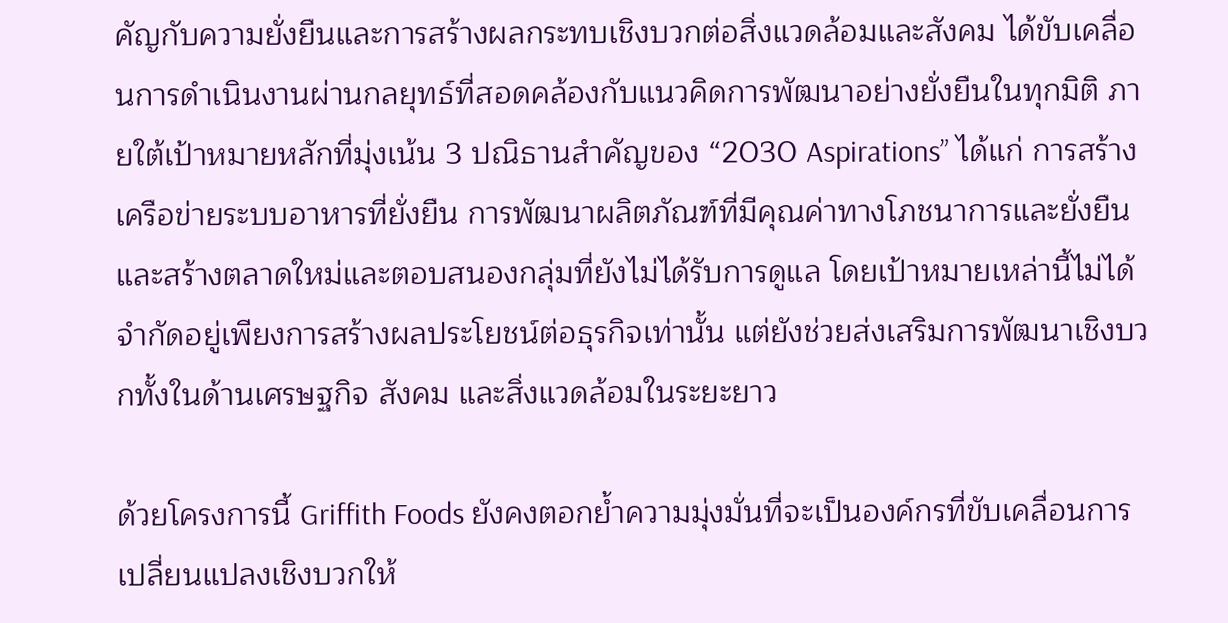คัญกับความยั่งยืนและการสร้างผลกระทบเชิงบวกต่อสิ่งแวดล้อมและสังคม ได้ขับเคลื่อนการดำเนินงานผ่านกลยุทธ์ที่สอดคล้องกับแนวคิดการพัฒนาอย่างยั่งยืนในทุกมิติ ภายใต้เป้าหมายหลักที่มุ่งเน้น 3 ปณิธานสำคัญของ “2030 Aspirations” ได้แก่ การสร้างเครือข่ายระบบอาหารที่ยั่งยืน การพัฒนาผลิตภัณฑ์ที่มีคุณค่าทางโภชนาการและยั่งยืน และสร้างตลาดใหม่และตอบสนองกลุ่มที่ยังไม่ได้รับการดูแล โดยเป้าหมายเหล่านี้ไม่ได้จำกัดอยู่เพียงการสร้างผลประโยชน์ต่อธุรกิจเท่านั้น แต่ยังช่วยส่งเสริมการพัฒนาเชิงบวกทั้งในด้านเศรษฐกิจ สังคม และสิ่งแวดล้อมในระยะยาว

ด้วยโครงการนี้ Griffith Foods ยังคงตอกย้ำความมุ่งมั่นที่จะเป็นองค์กรที่ขับเคลื่อนการเปลี่ยนแปลงเชิงบวกให้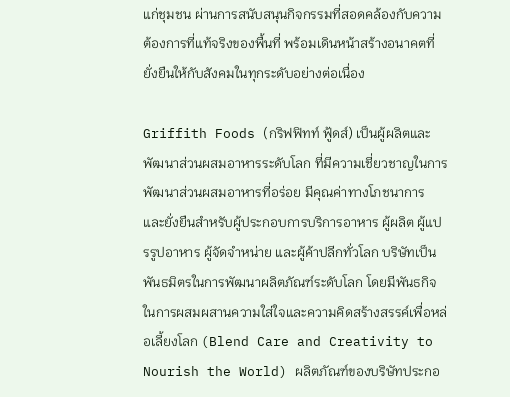แก่ชุมชน ผ่านการสนับสนุนกิจกรรมที่สอดคล้องกับความต้องการที่แท้จริงของพื้นที่ พร้อมเดินหน้าสร้างอนาคตที่ยั่งยืนให้กับสังคมในทุกระดับอย่างต่อเนื่อง

Griffith Foods (กริฟฟิทท์ ฟู้ดส์) เป็นผู้ผลิตและพัฒนาส่วนผสมอาหารระดับโลก ที่มีความเชี่ยวชาญในการพัฒนาส่วนผสมอาหารที่อร่อย มีคุณค่าทางโภชนาการ และยั่งยืนสำหรับผู้ประกอบการบริการอาหาร ผู้ผลิต ผู้แปรรูปอาหาร ผู้จัดจำหน่าย และผู้ค้าปลีกทั่วโลก บริษัทเป็นพันธมิตรในการพัฒนาผลิตภัณฑ์ระดับโลก โดยมีพันธกิจในการผสมผสานความใส่ใจและความคิดสร้างสรรค์เพื่อหล่อเลี้ยงโลก (Blend Care and Creativity to Nourish the World) ผลิตภัณฑ์ของบริษัทประกอ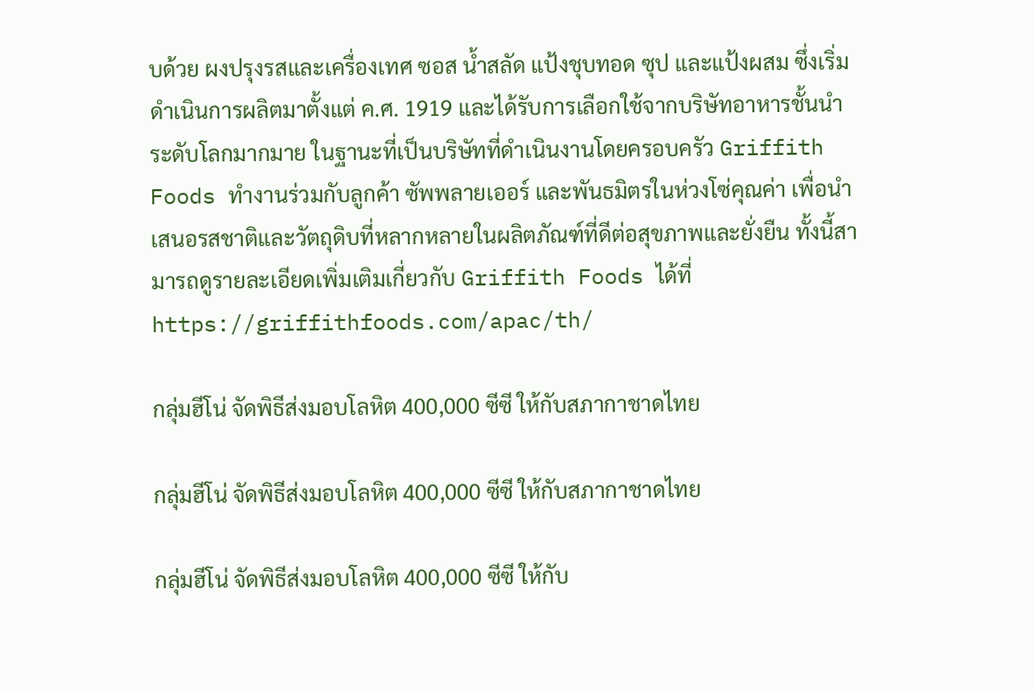บด้วย ผงปรุงรสและเครื่องเทศ ซอส น้ำสลัด แป้งชุบทอด ซุป และแป้งผสม ซึ่งเริ่มดำเนินการผลิตมาตั้งแต่ ค.ศ. 1919 และได้รับการเลือกใช้จากบริษัทอาหารชั้นนำระดับโลกมากมาย ในฐานะที่เป็นบริษัทที่ดำเนินงานโดยครอบครัว Griffith Foods ทำงานร่วมกับลูกค้า ซัพพลายเออร์ และพันธมิตรในห่วงโซ่คุณค่า เพื่อนำเสนอรสชาติและวัตถุดิบที่หลากหลายในผลิตภัณฑ์ที่ดีต่อสุขภาพและยั่งยืน ทั้งนี้สามารถดูรายละเอียดเพิ่มเติมเกี่ยวกับ Griffith Foods ได้ที่  https://griffithfoods.com/apac/th/

กลุ่มฮีโน่ จัดพิธีส่งมอบโลหิต 400,000 ซีซี ให้กับสภากาชาดไทย

กลุ่มฮีโน่ จัดพิธีส่งมอบโลหิต 400,000 ซีซี ให้กับสภากาชาดไทย

กลุ่มฮีโน่ จัดพิธีส่งมอบโลหิต 400,000 ซีซี ให้กับ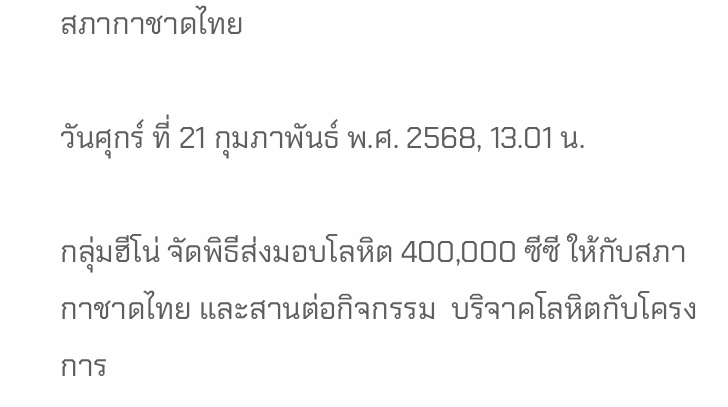สภากาชาดไทย

วันศุกร์ ที่ 21 กุมภาพันธ์ พ.ศ. 2568, 13.01 น.

กลุ่มฮีโน่ จัดพิธีส่งมอบโลหิต 400,000 ซีซี ให้กับสภากาชาดไทย และสานต่อกิจกรรม  บริจาคโลหิตกับโครงการ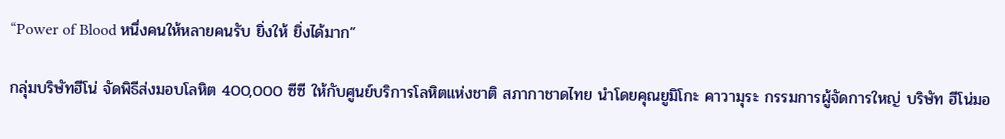“Power of Blood หนึ่งคนให้หลายคนรับ ยิ่งให้ ยิ่งได้มาก”

กลุ่มบริษัทฮีโน่ จัดพิธีส่งมอบโลหิต 400,000 ซีซี ให้กับศูนย์บริการโลหิตแห่งชาติ สภากาชาดไทย นำโดยคุณยูมิโกะ คาวามุระ กรรมการผู้จัดการใหญ่ บริษัท ฮีโน่มอ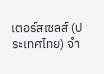เตอร์สเซลส์ (ประเทศไทย) จำ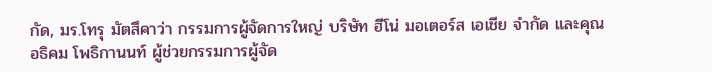กัด, มร.โทรุ มัตสึคาว่า กรรมการผู้จัดการใหญ่ บริษัท ฮีโน่ มอเตอร์ส เอเชีย จำกัด และคุณอธิคม โพธิกานนท์ ผู้ช่วยกรรมการผู้จัด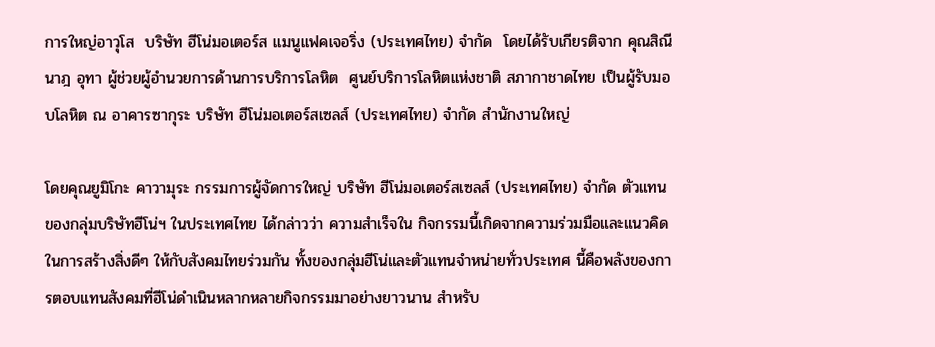การใหญ่อาวุโส  บริษัท ฮีโน่มอเตอร์ส แมนูแฟคเจอริ่ง (ประเทศไทย) จำกัด  โดยได้รับเกียรติจาก คุณสิณีนาฎ อุทา ผู้ช่วยผู้อำนวยการด้านการบริการโลหิต  ศูนย์บริการโลหิตแห่งชาติ สภากาชาดไทย เป็นผู้รับมอบโลหิต ณ อาคารซากุระ บริษัท ฮีโน่มอเตอร์สเซลส์ (ประเทศไทย) จำกัด สำนักงานใหญ่

โดยคุณยูมิโกะ คาวามุระ กรรมการผู้จัดการใหญ่ บริษัท ฮีโน่มอเตอร์สเซลส์ (ประเทศไทย) จำกัด ตัวแทนของกลุ่มบริษัทฮีโน่ฯ ในประเทศไทย ได้กล่าวว่า ความสำเร็จใน กิจกรรมนี้เกิดจากความร่วมมือและแนวคิดในการสร้างสิ่งดีๆ ให้กับสังคมไทยร่วมกัน ทั้งของกลุ่มฮีโน่และตัวแทนจำหน่ายทั่วประเทศ นี้คือพลังของการตอบแทนสังคมที่ฮีโน่ดำเนินหลากหลายกิจกรรมมาอย่างยาวนาน สำหรับ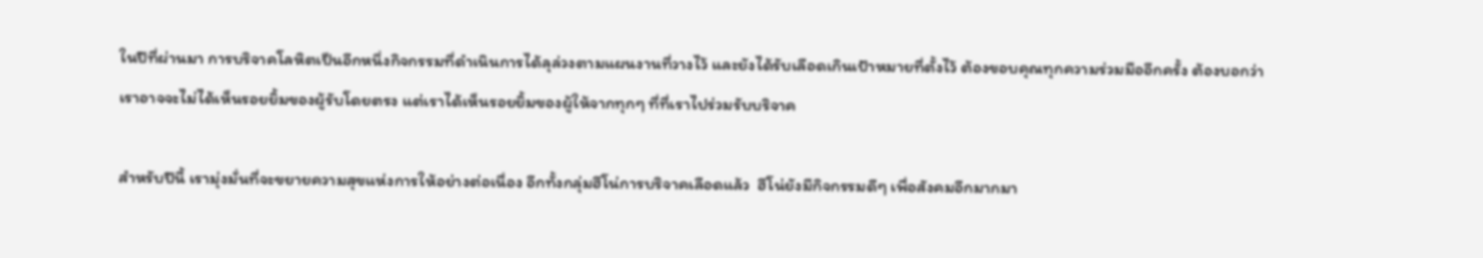ในปีที่ผ่านมา การบริจาคโลหิตเป็นอีกหนึ่งกิจกรรมที่ดำเนินการได้ลุล่วงตามแผนงานที่วางไว้ และยังได้รับเลือดเกินเป้าหมายที่ตั้งไว้ ต้องขอบคุณทุกความร่วมมืออีกครั้ง ต้องบอกว่า เราอาจจะไม่ได้เห็นรอยยิ้มของผู้รับโดยตรง แต่เราได้เห็นรอยยิ้มของผู้ให้จากทุกๆ ที่ที่เราไปร่วมรับบริจาค

สำหรับปีนี้ เรามุ่งมั่นที่จะขยายความสุขแห่งการให้อย่างต่อเนื่อง อีกทั้งกลุ่มฮีโน่การบริจาคเลือดแล้ว  ฮีโน่ยังมีกิจกรรมดีๆ เพื่อสังคมอีกมากมา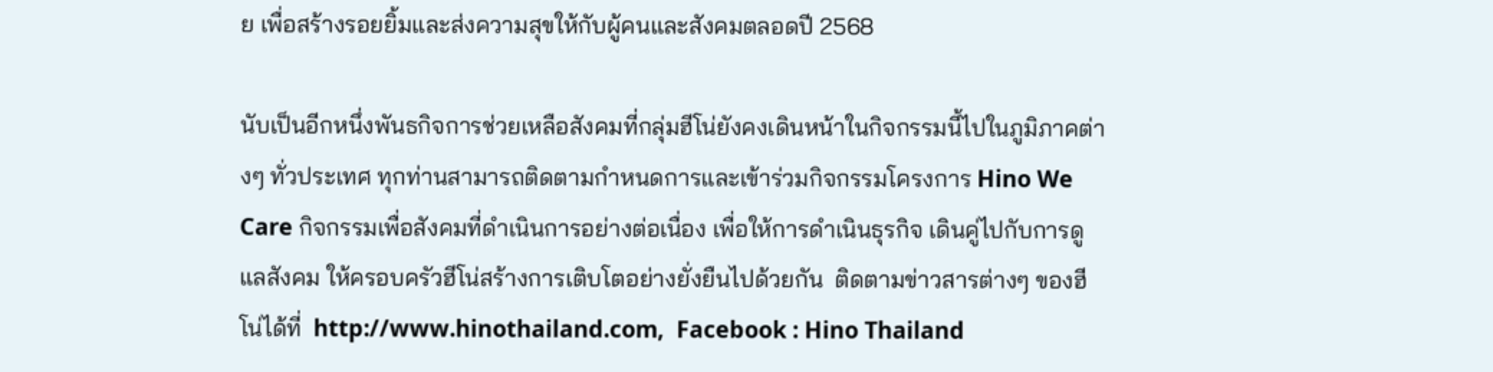ย เพื่อสร้างรอยยิ้มและส่งความสุขให้กับผู้คนและสังคมตลอดปี 2568

นับเป็นอีกหนึ่งพันธกิจการช่วยเหลือสังคมที่กลุ่มฮีโน่ยังคงเดินหน้าในกิจกรรมนี้ไปในภูมิภาคต่างๆ ทั่วประเทศ ทุกท่านสามารถติดตามกำหนดการและเข้าร่วมกิจกรรมโครงการ Hino We Care กิจกรรมเพื่อสังคมที่ดำเนินการอย่างต่อเนื่อง เพื่อให้การดำเนินธุรกิจ เดินคู่ไปกับการดูแลสังคม ให้ครอบครัวฮีโน่สร้างการเติบโตอย่างยั่งยืนไปด้วยกัน  ติดตามข่าวสารต่างๆ ของฮีโน่ได้ที่  http://www.hinothailand.com,  Facebook : Hino Thailand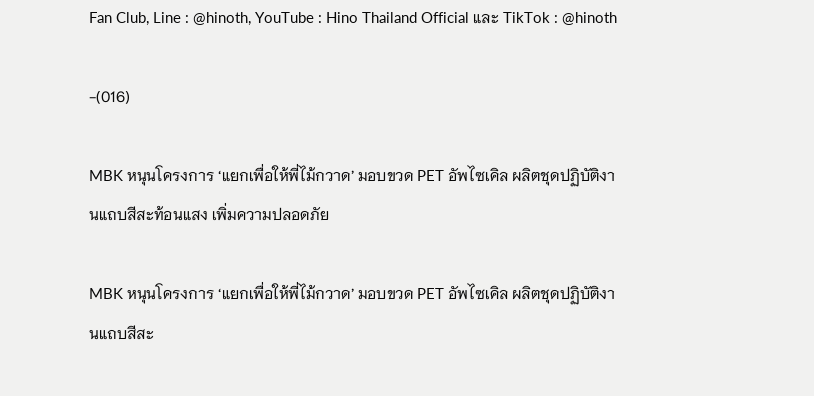Fan Club, Line : @hinoth, YouTube : Hino Thailand Official และ TikTok : @hinoth

-(016)

MBK หนุนโครงการ ‘แยกเพื่อให้พี่ไม้กวาด’ มอบขวด PET อัพไซเคิล ผลิตชุดปฏิบัติงานแถบสีสะท้อนแสง เพิ่มความปลอดภัย

MBK หนุนโครงการ ‘แยกเพื่อให้พี่ไม้กวาด’ มอบขวด PET อัพไซเคิล ผลิตชุดปฏิบัติงานแถบสีสะ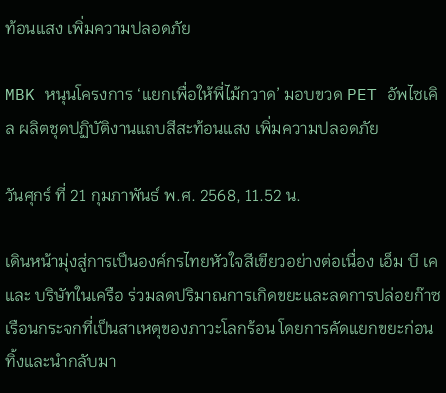ท้อนแสง เพิ่มความปลอดภัย

MBK หนุนโครงการ ‘แยกเพื่อให้พี่ไม้กวาด’ มอบขวด PET อัพไซเคิล ผลิตชุดปฏิบัติงานแถบสีสะท้อนแสง เพิ่มความปลอดภัย

วันศุกร์ ที่ 21 กุมภาพันธ์ พ.ศ. 2568, 11.52 น.

เดินหน้ามุ่งสู่การเป็นองค์กรไทยหัวใจสีเขียวอย่างต่อเนื่อง เอ็ม บี เค และ บริษัทในเครือ ร่วมลดปริมาณการเกิดขยะและลดการปล่อยก๊าซเรือนกระจกที่เป็นสาเหตุของภาวะโลกร้อน โดยการคัดแยกขยะก่อนทิ้งและนำกลับมา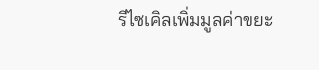รีไซเคิลเพิ่มมูลค่าขยะ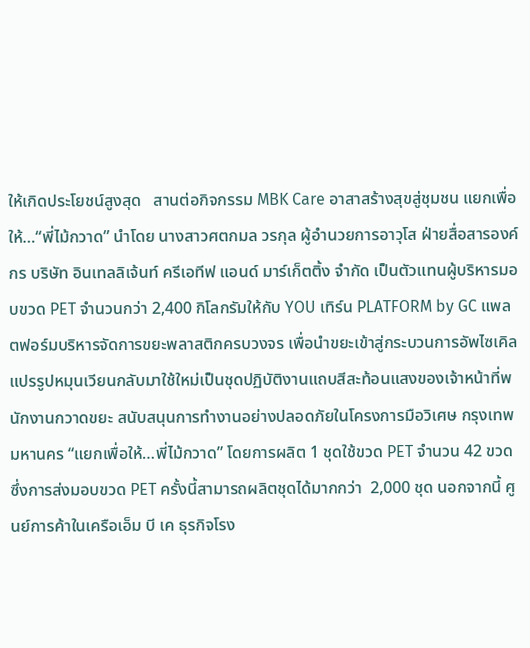ให้เกิดประโยชน์สูงสุด   สานต่อกิจกรรม MBK Care อาสาสร้างสุขสู่ชุมชน แยกเพื่อให้…“พี่ไม้กวาด” นำโดย นางสาวศตกมล วรกุล ผู้อำนวยการอาวุโส ฝ่ายสื่อสารองค์กร บริษัท อินเทลลิเจ้นท์ ครีเอทีฟ แอนด์ มาร์เก็ตติ้ง จำกัด เป็นตัวแทนผู้บริหารมอบขวด PET จำนวนกว่า 2,400 กิโลกรัมให้กับ YOU เทิร์น PLATFORM by GC แพลตฟอร์มบริหารจัดการขยะพลาสติกครบวงจร เพื่อนำขยะเข้าสู่กระบวนการอัพไซเคิล แปรรูปหมุนเวียนกลับมาใช้ใหม่เป็นชุดปฏิบัติงานแถบสีสะท้อนแสงของเจ้าหน้าที่พนักงานกวาดขยะ สนับสนุนการทำงานอย่างปลอดภัยในโครงการมือวิเศษ กรุงเทพมหานคร “แยกเพื่อให้…พี่ไม้กวาด” โดยการผลิต 1 ชุดใช้ขวด PET จำนวน 42 ขวด ซึ่งการส่งมอบขวด PET ครั้งนี้สามารถผลิตชุดได้มากกว่า  2,000 ชุด นอกจากนี้ ศูนย์การค้าในเครือเอ็ม บี เค ธุรกิจโรง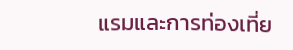แรมและการท่องเที่ย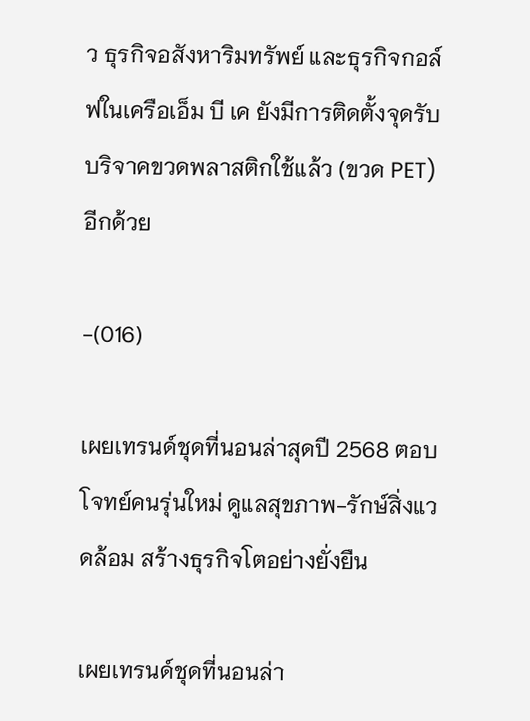ว ธุรกิจอสังหาริมทรัพย์ และธุรกิจกอล์ฟในเครือเอ็ม บี เค ยังมีการติดตั้งจุดรับบริจาคขวดพลาสติกใช้แล้ว (ขวด PET) อีกด้วย

-(016)

เผยเทรนด์ชุดที่นอนล่าสุดปี 2568 ตอบโจทย์คนรุ่นใหม่ ดูแลสุขภาพ-รักษ์สิ่งแวดล้อม สร้างธุรกิจโตอย่างยั่งยืน

เผยเทรนด์ชุดที่นอนล่า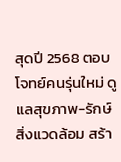สุดปี 2568 ตอบโจทย์คนรุ่นใหม่ ดูแลสุขภาพ-รักษ์สิ่งแวดล้อม สร้า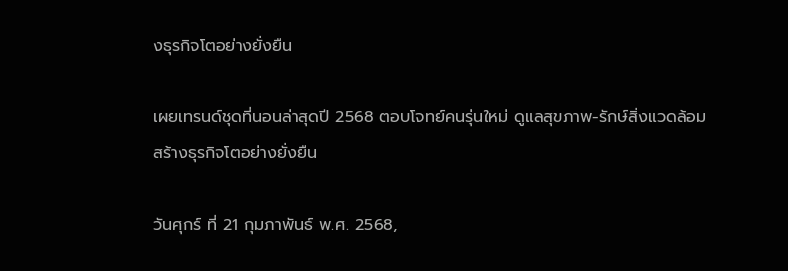งธุรกิจโตอย่างยั่งยืน

เผยเทรนด์ชุดที่นอนล่าสุดปี 2568 ตอบโจทย์คนรุ่นใหม่ ดูแลสุขภาพ-รักษ์สิ่งแวดล้อม สร้างธุรกิจโตอย่างยั่งยืน

วันศุกร์ ที่ 21 กุมภาพันธ์ พ.ศ. 2568,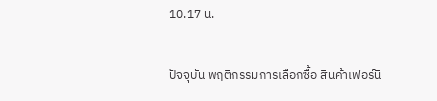10.17 น.

ปัจจุบัน พฤติกรรมการเลือกซื้อ สินค้าเฟอร์นิ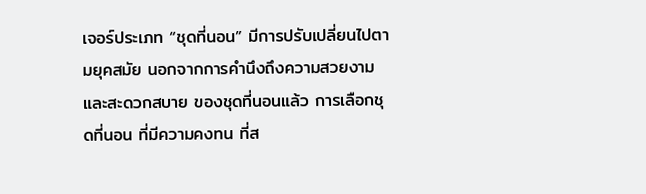เจอร์ประเภท “ชุดที่นอน” มีการปรับเปลี่ยนไปตามยุคสมัย นอกจากการคำนึงถึงความสวยงาม และสะดวกสบาย ของชุดที่นอนแล้ว การเลือกชุดที่นอน ที่มีความคงทน ที่ส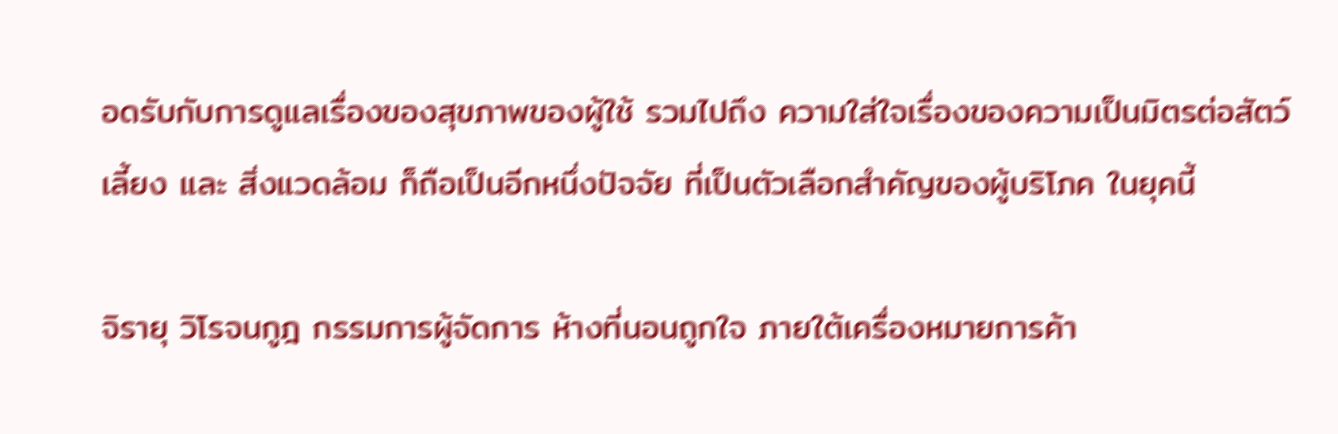อดรับกับการดูแลเรื่องของสุขภาพของผู้ใช้ รวมไปถึง ความใส่ใจเรื่องของความเป็นมิตรต่อสัตว์เลี้ยง และ สิ่งแวดล้อม ก็ถือเป็นอีกหนึ่งปัจจัย ที่เป็นตัวเลือกสำคัญของผู้บริโภค ในยุคนี้

จิรายุ วิโรจนกูฎ กรรมการผู้จัดการ ห้างที่นอนถูกใจ ภายใต้เครื่องหมายการค้า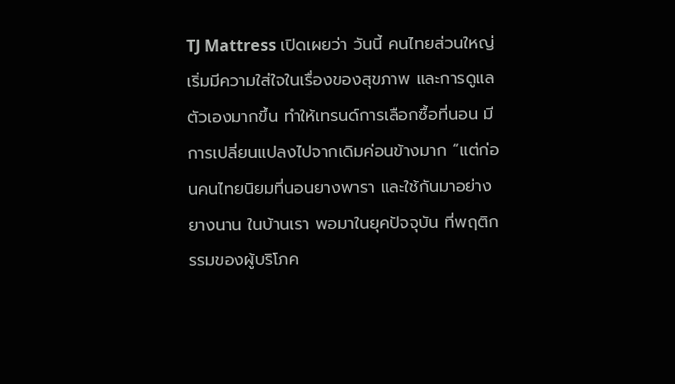TJ Mattress เปิดเผยว่า วันนี้ คนไทยส่วนใหญ่ เริ่มมีความใส่ใจในเรื่องของสุขภาพ และการดูแลตัวเองมากขึ้น ทำให้เทรนด์การเลือกซื้อที่นอน มีการเปลี่ยนแปลงไปจากเดิมค่อนข้างมาก “แต่ก่อนคนไทยนิยมที่นอนยางพารา และใช้กันมาอย่างยางนาน ในบ้านเรา พอมาในยุคปัจจุบัน ที่พฤติกรรมของผู้บริโภค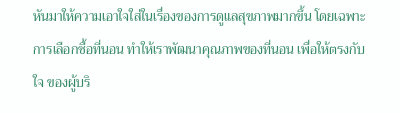หันมาให้ความเอาใจใส่ในเรื่องของการดูแลสุขภาพมากขึ้น โดยเฉพาะการเลือกซื้อที่นอน ทำให้เราพัฒนาคุณภาพของที่นอน เพื่อให้ตรงกับใจ ของผู้บริ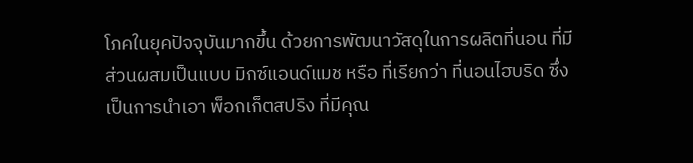โภคในยุคปัจจุบันมากขึ้น ด้วยการพัฒนาวัสดุในการผลิตที่นอน ที่มีส่วนผสมเป็นแบบ มิกซ์แอนด์แมช หรือ ที่เรียกว่า ที่นอนไฮบริด ซึ่งเป็นการนำเอา พ็อกเก็ตสปริง ที่มีคุณ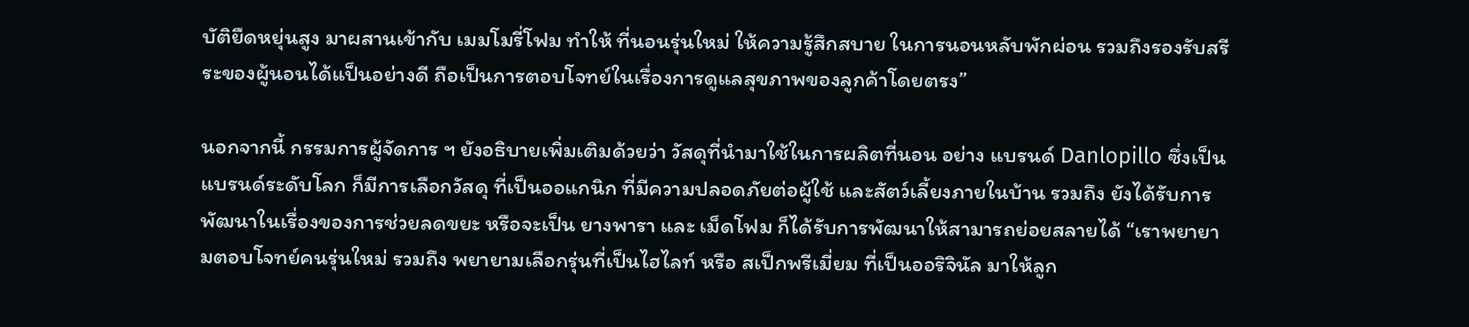บัติยืดหยุ่นสูง มาผสานเข้ากับ เมมโมรี่โฟม ทำให้ ที่นอนรุ่นใหม่ ให้ความรู้สึกสบาย ในการนอนหลับพักผ่อน รวมถึงรองรับสรีระของผู้นอนได้แป็นอย่างดี ถือเป็นการตอบโจทย์ในเรื่องการดูแลสุขภาพของลูกค้าโดยตรง”

นอกจากนี้ กรรมการผู้จัดการ ฯ ยังอธิบายเพิ่มเติมด้วยว่า วัสดุที่นำมาใช้ในการผลิตที่นอน อย่าง แบรนด์ Danlopillo ซึ่งเป็นแบรนด์ระดับโลก ก็มีการเลือกวัสดุ ที่เป็นออแกนิก ที่มีความปลอดภัยต่อผู้ใช้ และสัตว์เลี้ยงภายในบ้าน รวมถึง ยังได้รับการพัฒนาในเรื่องของการช่วยลดขยะ หรือจะเป็น ยางพารา และ เม็ดโฟม ก็ได้รับการพัฒนาให้สามารถย่อยสลายได้ “เราพยายามตอบโจทย์คนรุ่นใหม่ รวมถึง พยายามเลือกรุ่นที่เป็นไฮไลท์ หรือ สเป็กพรีเมี่ยม ที่เป็นออริจินัล มาให้ลูก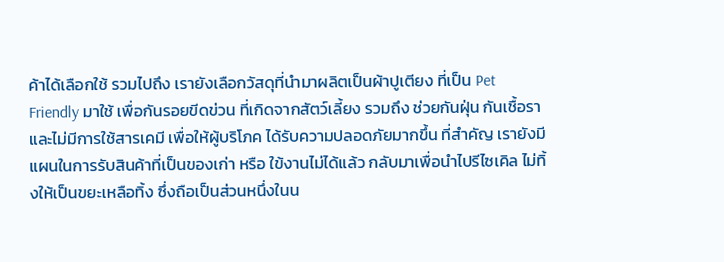ค้าได้เลือกใช้ รวมไปถึง เรายังเลือกวัสดุที่นำมาผลิตเป็นผ้าปูเตียง ที่เป็น Pet Friendly มาใช้ เพื่อกันรอยขีดข่วน ที่เกิดจากสัตว์เลี้ยง รวมถึง ช่วยกันฝุ่น กันเชื้อรา และไม่มีการใช้สารเคมี เพื่อให้ผู้บริโภค ได้รับความปลอดภัยมากขึ้น ที่สำคัญ เรายังมีแผนในการรับสินค้าที่เป็นของเก่า หรือ ใข้งานไม่ได้แล้ว กลับมาเพื่อนำไปรีไซเคิล ไม่ทิ้งให้เป็นขยะเหลือทิ้ง ซึ่งถือเป็นส่วนหนึ่งในน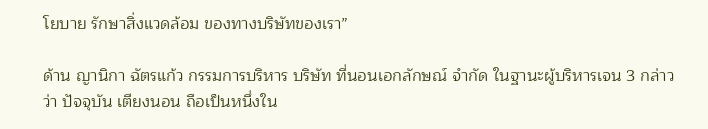โยบาย รักษาสิ่งแวดล้อม ของทางบริษัทของเรา”

ด้าน ญานิกา ฉัตรแก้ว กรรมการบริหาร บริษัท ที่นอนเอกลักษณ์ จำกัด ในฐานะผู้บริหารเจน 3 กล่าวว่า ปัจจุบัน เตียงนอน ถือเป็นหนึ่งใน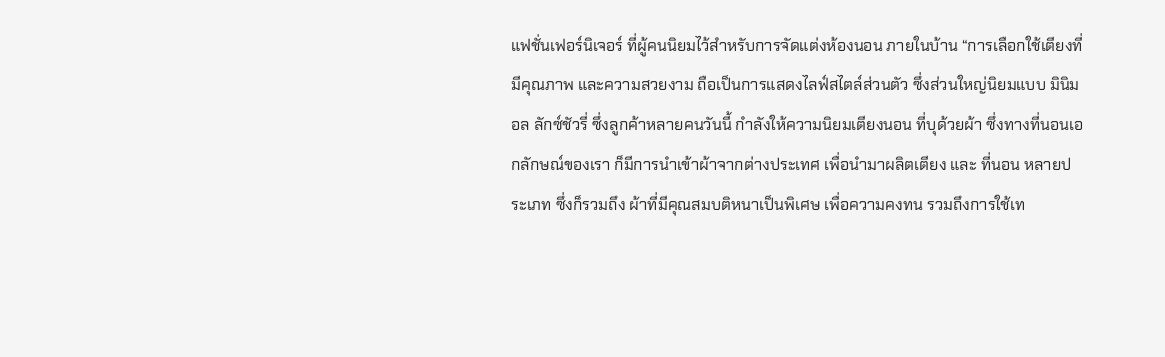แฟชั่นเฟอร์นิเจอร์ ที่ผู้คนนิยมไว้สำหรับการจัดแต่งห้องนอน ภายในบ้าน “การเลือกใช้เตียงที่มีคุณภาพ และความสวยงาม ถือเป็นการแสดงไลฟ์สไตล์ส่วนตัว ซึ่งส่วนใหญ่นิยมแบบ มินิมอล ลักซ์ชัวรี่ ซึ่งลูกค้าหลายคนวันนี้ กำลังให้ความนิยมเตียงนอน ที่บุด้วยผ้า ซึ่งทางที่นอนเอกลักษณ์ของเรา ก็มีการนำเข้าผ้าจากต่างประเทศ เพื่อนำมาผลิตเตียง และ ที่นอน หลายประเภท ซึ่งก็รวมถึง ผ้าที่มีคุณสมบติหนาเป็นพิเศษ เพื่อความคงทน รวมถึงการใช้เท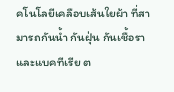คโนโลยีเคลือบเส้นใยผ้า ที่สามารถกันน้ำ กันฝุ่น กันเชื้อราและแบคทีเรีย ต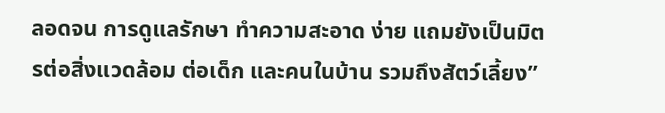ลอดจน การดูแลรักษา ทำความสะอาด ง่าย แถมยังเป็นมิตรต่อสิ่งแวดล้อม ต่อเด็ก และคนในบ้าน รวมถึงสัตว์เลี้ยง”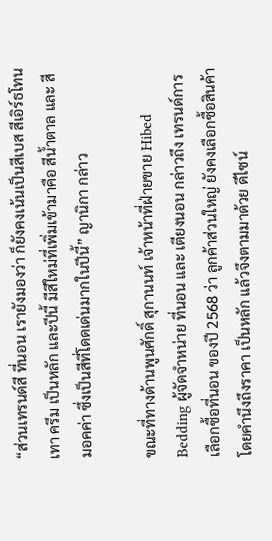“ส่วนเทรนด์สี ที่นอน เรายังมองว่า ก็ยังคงเน้นเป็นสีเบส สีเอิร์ธโทน เทา ครีม เป็นหลัก และปีนี้ มีสีใหม่ที่เพิ่มเข้ามาคือ สีน้ำตาล และ สีมอคค่า ซึ่งเป็นสีที่โดดเด่นมากในปีนี้” ญานิกา กล่าว

ขณะที่ทางด้านพูนศักดิ์ สุกานนท์ เจ้าหน้าที่ฝ่ายขาย Hibed Bedding ผู้จัดจำหน่าย ที่นอน และ เตียงนอน กล่าวถึง เทรนด์การเลือกซื้อที่นอน ของปี 2568 ว่า ลูกค้าส่วนใหญ่ ยังคงเลือกซื้อสินค้าโดยคำนึงถึงราคา เป็นหลัก แล้วจึงตามมาด้วย ดีไซน์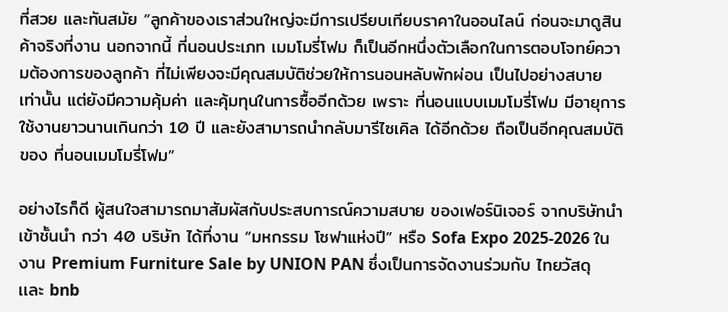ที่สวย และทันสมัย “ลูกค้าของเราส่วนใหญ่จะมีการเปรียบเทียบราคาในออนไลน์ ก่อนจะมาดูสินค้าจริงที่งาน นอกจากนี้ ที่นอนประเภท เมมโมรี่โฟม ก็เป็นอีกหนึ่งตัวเลือกในการตอบโจทย์ความต้องการของลูกค้า ที่ไม่เพียงจะมีคุณสมบัติช่วยให้การนอนหลับพักผ่อน เป็นไปอย่างสบาย เท่านั้น แต่ยังมีความคุ้มค่า และคุ้มทุนในการซื้ออีกด้วย เพราะ ที่นอนแบบเมมโมรี่โฟม มีอายุการใช้งานยาวนานเกินกว่า 10 ปี และยังสามารถนำกลับมารีไซเคิล ได้อีกด้วย ถือเป็นอีกคุณสมบัติของ ที่นอนเมมโมรี่โฟม”

อย่างไรก็ดี ผู้สนใจสามารถมาสัมผัสกับประสบการณ์ความสบาย ของเฟอร์นิเจอร์ จากบริษัทนำเข้าชั้นนำ กว่า 40 บริษัท ได้ที่งาน “มหกรรม โซฟาแห่งปี” หรือ Sofa Expo 2025-2026 ในงาน Premium Furniture Sale by UNION PAN ซึ่งเป็นการจัดงานร่วมกับ ไทยวัสดุ เเละ bnb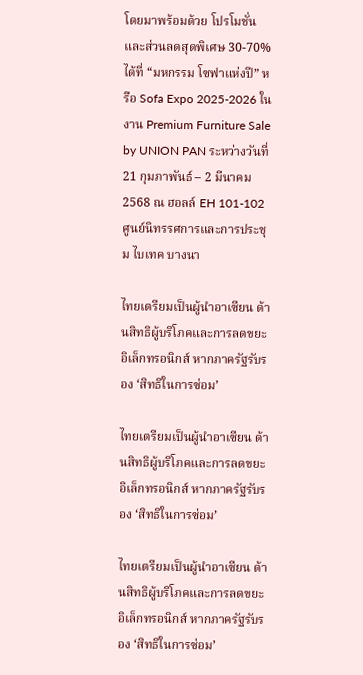โดยมาพร้อมด้วย โปรโมชั่น และส่วนลดสุดพิเศษ 30-70% ได้ที่ “มหกรรม โซฟาแห่งปี” หรือ Sofa Expo 2025-2026 ในงาน Premium Furniture Sale by UNION PAN ระหว่างวันที่ 21 กุมภาพันธ์ – 2 มีนาคม 2568 ณ ฮอลล์ EH 101-102 ศูนย์นิทรรศการและการประชุม ไบเทค บางนา

ไทยเตรียมเป็นผู้นำอาเซียน ด้านสิทธิผู้บริโภคและการลดขยะอิเล็กทรอนิกส์ หากภาครัฐรับรอง ‘สิทธิในการซ่อม’

ไทยเตรียมเป็นผู้นำอาเซียน ด้านสิทธิผู้บริโภคและการลดขยะอิเล็กทรอนิกส์ หากภาครัฐรับรอง ‘สิทธิในการซ่อม’

ไทยเตรียมเป็นผู้นำอาเซียน ด้านสิทธิผู้บริโภคและการลดขยะอิเล็กทรอนิกส์ หากภาครัฐรับรอง ‘สิทธิในการซ่อม’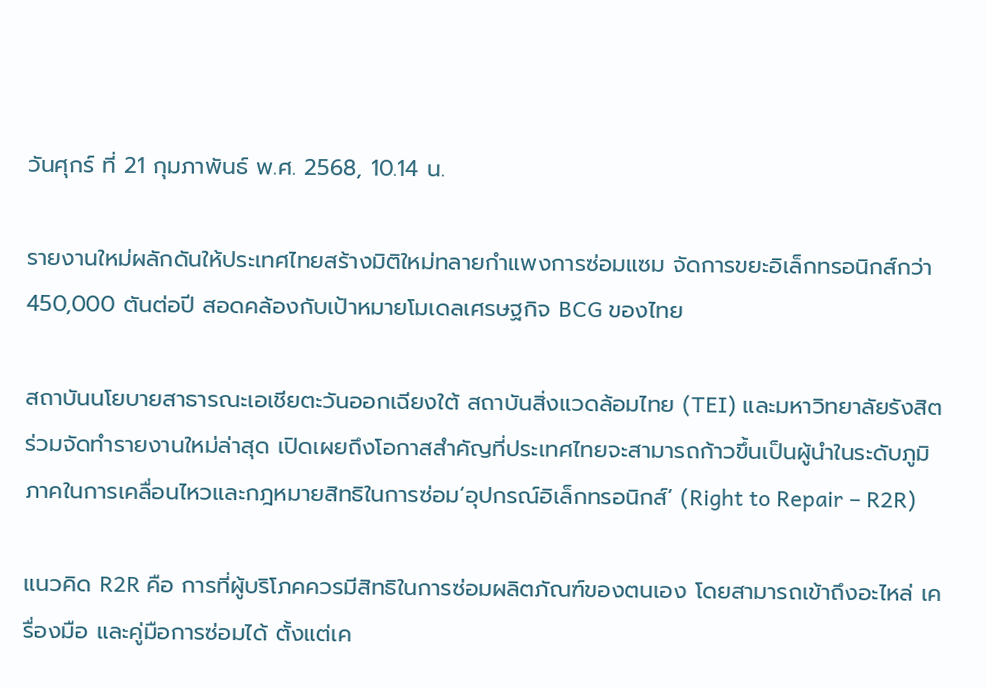วันศุกร์ ที่ 21 กุมภาพันธ์ พ.ศ. 2568, 10.14 น.

รายงานใหม่ผลักดันให้ประเทศไทยสร้างมิติใหม่ทลายกำแพงการซ่อมแซม จัดการขยะอิเล็กทรอนิกส์กว่า 450,000 ตันต่อปี สอดคล้องกับเป้าหมายโมเดลเศรษฐกิจ BCG ของไทย

สถาบันนโยบายสาธารณะเอเชียตะวันออกเฉียงใต้ สถาบันสิ่งแวดล้อมไทย (TEI) และมหาวิทยาลัยรังสิต ร่วมจัดทำรายงานใหม่ล่าสุด เปิดเผยถึงโอกาสสำคัญที่ประเทศไทยจะสามารถก้าวขึ้นเป็นผู้นำในระดับภูมิภาคในการเคลื่อนไหวและกฎหมายสิทธิในการซ่อม‘อุปกรณ์อิเล็กทรอนิกส์’ (Right to Repair – R2R)

แนวคิด R2R คือ การที่ผู้บริโภคควรมีสิทธิในการซ่อมผลิตภัณฑ์ของตนเอง โดยสามารถเข้าถึงอะไหล่ เครื่องมือ และคู่มือการซ่อมได้ ตั้งแต่เค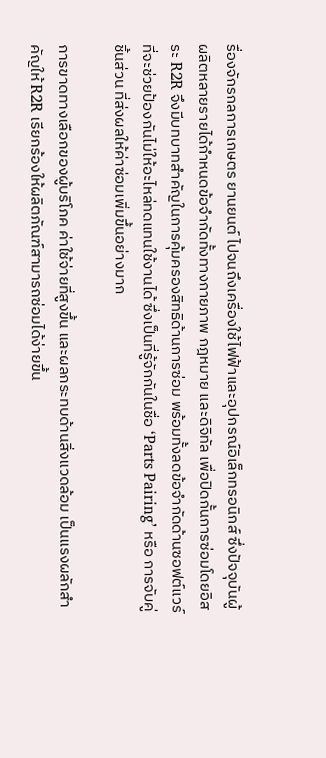รื่องจักรกลการเกษตร ยานยนต์ ไปจนถึงเครื่องใช้ไฟฟ้าและอุปกรณ์อิเล็กทรอนิกส์ ซึ่งปัจจุบันผู้ผลิตหลายรายได้กำหนดข้อจำกัดทั้งทางกายภาพ กฎหมาย และดิจิทัล เพื่อปิดกั้นการซ่อมโดยอิสระ R2R จึงมีบทบาทสำคัญในการคุ้มครองสิทธิด้านการซ่อม พร้อมทั้งลดข้อจำกัดด้านซอฟต์แวร์ที่จะช่วยป้องกันไม่ให้อะไหล่ทดแทนใช้งานได้ ซึ่งเป็นที่รู้จักกันในชื่อ ‘Parts Pairing’ หรือ การจับคู่ชิ้นส่วน ที่ส่งผลให้ค่าซ่อมเพิ่มขึ้นอย่างมาก

การขาดทางเลือกของผู้บริโภค ค่าใช้จ่ายที่สูงขึ้น และผลกระทบด้านสิ่งแวดล้อม เป็นแรงผลักสำคัญให้ R2R เรียกร้องให้ผลิตภัณฑ์สามารถซ่อมได้ง่ายขึ้น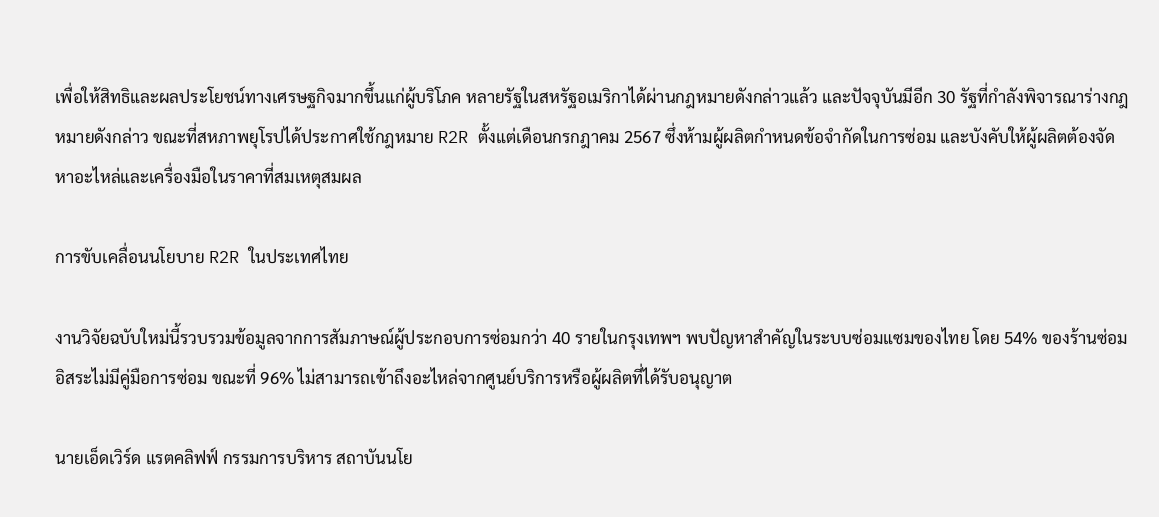เพื่อให้สิทธิและผลประโยชน์ทางเศรษฐกิจมากขึ้นแก่ผู้บริโภค หลายรัฐในสหรัฐอเมริกาได้ผ่านกฎหมายดังกล่าวแล้ว และปัจจุบันมีอีก 30 รัฐที่กำลังพิจารณาร่างกฎหมายดังกล่าว ขณะที่สหภาพยุโรปได้ประกาศใช้กฎหมาย R2R ตั้งแต่เดือนกรกฎาคม 2567 ซึ่งห้ามผู้ผลิตกำหนดข้อจำกัดในการซ่อม และบังคับให้ผู้ผลิตต้องจัดหาอะไหล่และเครื่องมือในราคาที่สมเหตุสมผล

การขับเคลื่อนนโยบาย R2R ในประเทศไทย

งานวิจัยฉบับใหม่นี้รวบรวมข้อมูลจากการสัมภาษณ์ผู้ประกอบการซ่อมกว่า 40 รายในกรุงเทพฯ พบปัญหาสำคัญในระบบซ่อมแซมของไทย โดย 54% ของร้านซ่อมอิสระไม่มีคู่มือการซ่อม ขณะที่ 96% ไม่สามารถเข้าถึงอะไหล่จากศูนย์บริการหรือผู้ผลิตที่ได้รับอนุญาต

นายเอ็ดเวิร์ด แรตคลิฟฟ์ กรรมการบริหาร สถาบันนโย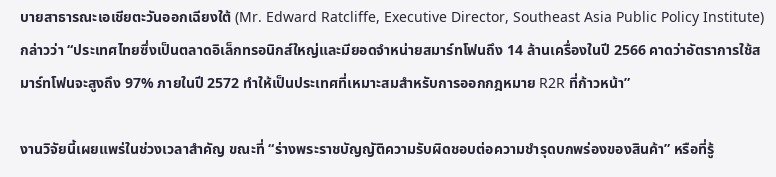บายสาธารณะเอเชียตะวันออกเฉียงใต้ (Mr. Edward Ratcliffe, Executive Director, Southeast Asia Public Policy Institute) กล่าวว่า “ประเทศไทยซึ่งเป็นตลาดอิเล็กทรอนิกส์ใหญ่และมียอดจำหน่ายสมาร์ทโฟนถึง 14 ล้านเครื่องในปี 2566 คาดว่าอัตราการใช้สมาร์ทโฟนจะสูงถึง 97% ภายในปี 2572 ทำให้เป็นประเทศที่เหมาะสมสำหรับการออกกฎหมาย R2R ที่ก้าวหน้า”

งานวิจัยนี้เผยแพร่ในช่วงเวลาสำคัญ ขณะที่ “ร่างพระราชบัญญัติความรับผิดชอบต่อความชำรุดบกพร่องของสินค้า” หรือที่รู้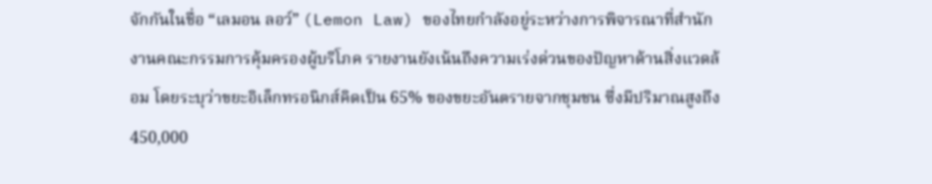จักกันในชื่อ “เลมอน ลอว์” (Lemon Law) ของไทยกำลังอยู่ระหว่างการพิจารณาที่สำนักงานคณะกรรมการคุ้มครองผู้บริโภค รายงานยังเน้นถึงความเร่งด่วนของปัญหาด้านสิ่งแวดล้อม โดยระบุว่าขยะอิเล็กทรอนิกส์คิดเป็น 65% ของขยะอันตรายจากชุมชน ซึ่งมีปริมาณสูงถึง 450,000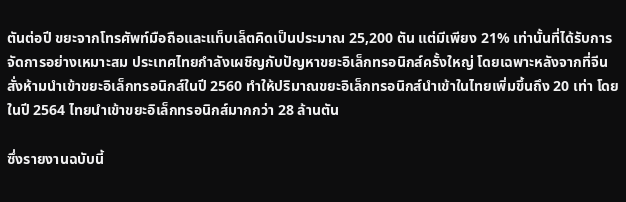ตันต่อปี ขยะจากโทรศัพท์มือถือและแท็บเล็ตคิดเป็นประมาณ 25,200 ตัน แต่มีเพียง 21% เท่านั้นที่ได้รับการจัดการอย่างเหมาะสม ประเทศไทยกำลังเผชิญกับปัญหาขยะอิเล็กทรอนิกส์ครั้งใหญ่ โดยเฉพาะหลังจากที่จีนสั่งห้ามนำเข้าขยะอิเล็กทรอนิกส์ในปี 2560 ทำให้ปริมาณขยะอิเล็กทรอนิกส์นำเข้าในไทยเพิ่มขึ้นถึง 20 เท่า โดยในปี 2564 ไทยนำเข้าขยะอิเล็กทรอนิกส์มากกว่า 28 ล้านตัน

ซึ่งรายงานฉบับนี้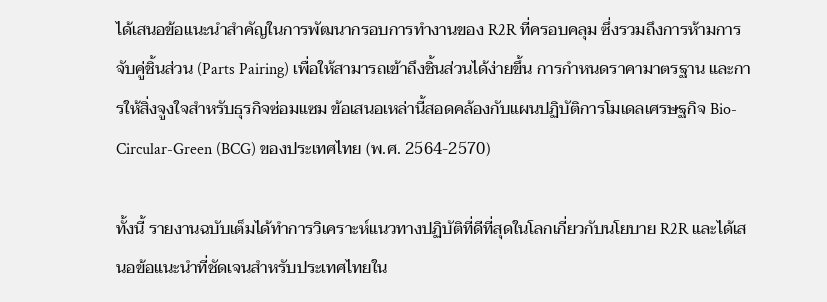ได้เสนอข้อแนะนำสำคัญในการพัฒนากรอบการทำงานของ R2R ที่ครอบคลุม ซึ่งรวมถึงการห้ามการจับคู่ชิ้นส่วน (Parts Pairing) เพื่อให้สามารถเข้าถึงชิ้นส่วนได้ง่ายขึ้น การกำหนดราคามาตรฐาน และการให้สิ่งจูงใจสำหรับธุรกิจซ่อมแซม ข้อเสนอเหล่านี้สอดคล้องกับแผนปฏิบัติการโมเดลเศรษฐกิจ Bio-Circular-Green (BCG) ของประเทศไทย (พ.ศ. 2564-2570)

ทั้งนี้ รายงานฉบับเต็มได้ทำการวิเคราะห์แนวทางปฏิบัติที่ดีที่สุดในโลกเกี่ยวกับนโยบาย R2R และได้เสนอข้อแนะนำที่ชัดเจนสำหรับประเทศไทยใน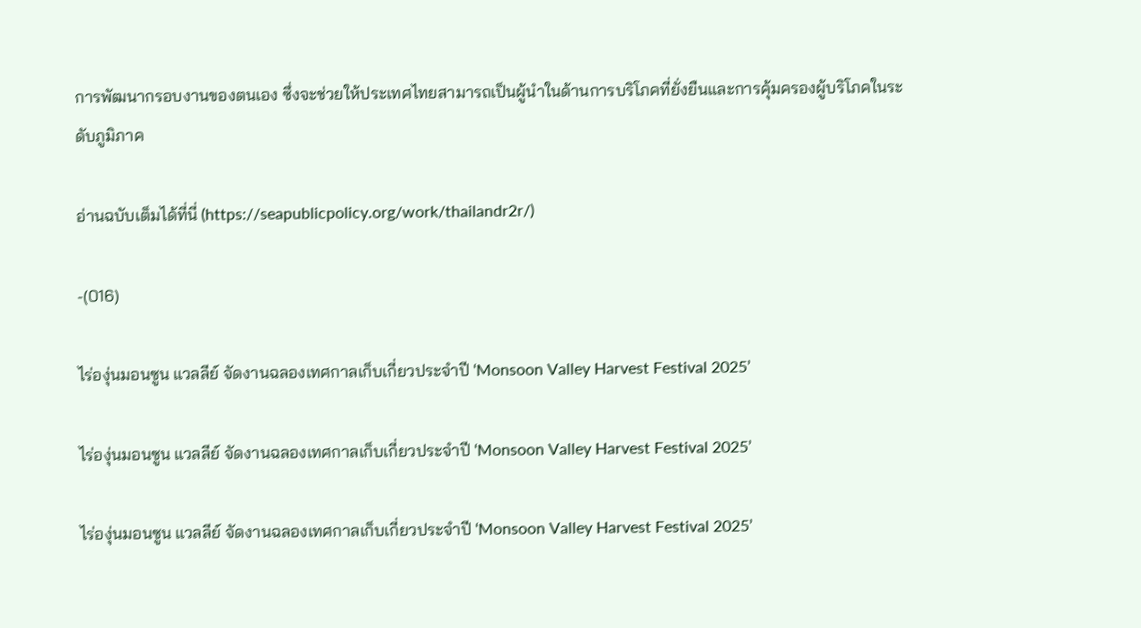การพัฒนากรอบงานของตนเอง ซึ่งจะช่วยให้ประเทศไทยสามารถเป็นผู้นำในด้านการบริโภคที่ยั่งยืนและการคุ้มครองผู้บริโภคในระดับภูมิภาค

อ่านฉบับเต็มได้ที่นี่ (https://seapublicpolicy.org/work/thailandr2r/)

-(016)

ไร่องุ่นมอนซูน แวลลีย์ จัดงานฉลองเทศกาลเก็บเกี่ยวประจำปี ‘Monsoon Valley Harvest Festival 2025’

ไร่องุ่นมอนซูน แวลลีย์ จัดงานฉลองเทศกาลเก็บเกี่ยวประจำปี ‘Monsoon Valley Harvest Festival 2025’

ไร่องุ่นมอนซูน แวลลีย์ จัดงานฉลองเทศกาลเก็บเกี่ยวประจำปี ‘Monsoon Valley Harvest Festival 2025’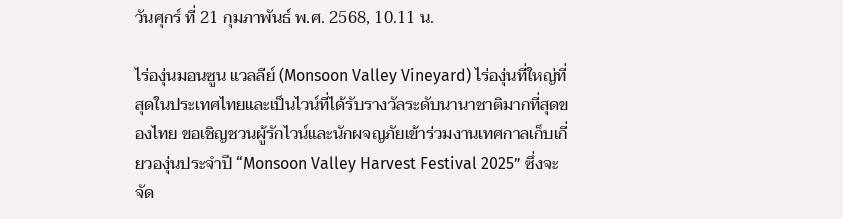วันศุกร์ ที่ 21 กุมภาพันธ์ พ.ศ. 2568, 10.11 น.

ไร่องุ่นมอนซูน แวลลีย์ (Monsoon Valley Vineyard) ไร่องุ่นที่ใหญ่ที่สุดในประเทศไทยและเป็นไวน์ที่ได้รับรางวัลระดับนานาชาติมากที่สุดของไทย ขอเชิญชวนผู้รักไวน์และนักผจญภัยเข้าร่วมงานเทศกาลเก็บเกี่ยวองุ่นประจำปี “Monsoon Valley Harvest Festival 2025” ซึ่งจะจัด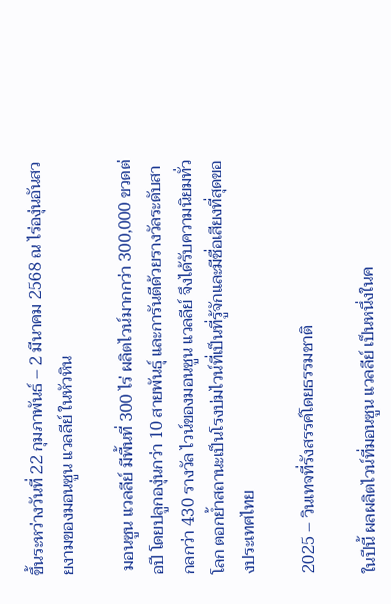ขึ้นระหว่างวันที่ 22 กุมภาพันธ์ – 2 มีนาคม 2568 ณ ไร่องุ่นอันสวยงามของมอนซูน แวลลีย์ ในหัวหิน

 มอนซูน แวลลีย์ มีพื้นที่ 300 ไร่ ผลิตไวน์มากกว่า 300,000 ขวดต่อปี โดยปลูกองุ่นกว่า 10 สายพันธุ์ และการันตีด้วยรางวัลระดับสากลกว่า 430 รางวัล ไวน์ของมอนซูน แวลลีย์ จึงได้รับความนิยมทั่วโลก ตอกย้ำสถานะเป็นโรงบ่มไวน์ที่เป็นที่รู้จักและมีชื่อเสียงที่สุดของประเทศไทย

2025 – วินเทจที่รังสรรค์โดยธรรมชาติ

ในปีนี้ ผลผลิตไวน์ที่มอนซูน แวลลีย์ เป็นหนึ่งในค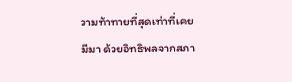วามท้าทายที่สุดเท่าที่เคยมีมา ด้วยอิทธิพลจากสภา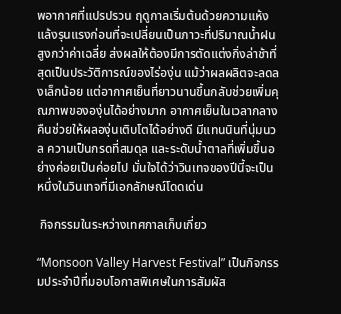พอากาศที่แปรปรวน ฤดูกาลเริ่มต้นด้วยความแห้งแล้งรุนแรงก่อนที่จะเปลี่ยนเป็นภาวะที่ปริมาณน้ำฝนสูงกว่าค่าเฉลี่ย ส่งผลให้ต้องมีการตัดแต่งกิ่งล่าช้าที่สุดเป็นประวัติการณ์ของไร่องุ่น แม้ว่าผลผลิตจะลดลงเล็กน้อย แต่อากาศเย็นที่ยาวนานขึ้นกลับช่วยเพิ่มคุณภาพขององุ่นได้อย่างมาก อากาศเย็นในเวลากลางคืนช่วยให้ผลองุ่นเติบโตได้อย่างดี มีแทนนินที่นุ่มนวล ความเป็นกรดที่สมดุล และระดับน้ำตาลที่เพิ่มขึ้นอย่างค่อยเป็นค่อยไป มั่นใจได้ว่าวินเทจของปีนี้จะเป็นหนึ่งในวินเทจที่มีเอกลักษณ์โดดเด่น

 กิจกรรมในระหว่างเทศกาลเก็บเกี่ยว

“Monsoon Valley Harvest Festival” เป็นกิจกรรมประจำปีที่มอบโอกาสพิเศษในการสัมผัส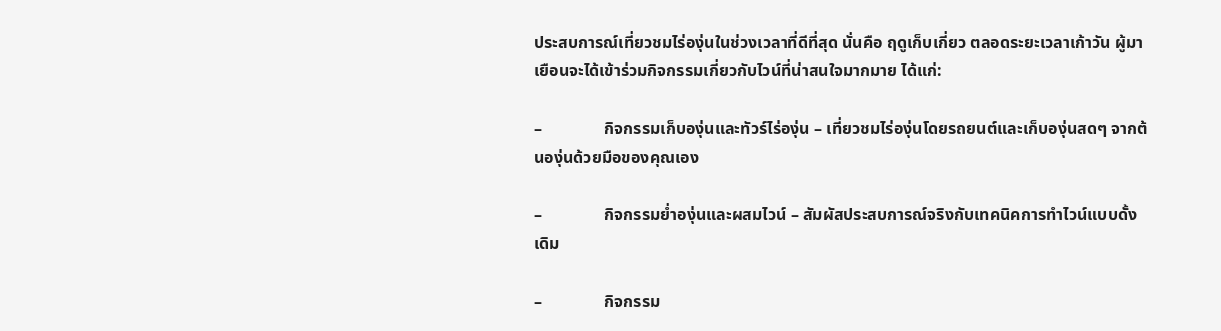ประสบการณ์เที่ยวชมไร่องุ่นในช่วงเวลาที่ดีที่สุด นั่นคือ ฤดูเก็บเกี่ยว ตลอดระยะเวลาเก้าวัน ผู้มาเยือนจะได้เข้าร่วมกิจกรรมเกี่ยวกับไวน์ที่น่าสนใจมากมาย ได้แก่:

–               กิจกรรมเก็บองุ่นและทัวร์ไร่องุ่น – เที่ยวชมไร่องุ่นโดยรถยนต์และเก็บองุ่นสดๆ จากต้นองุ่นด้วยมือของคุณเอง

–               กิจกรรมย่ำองุ่นและผสมไวน์ – สัมผัสประสบการณ์จริงกับเทคนิคการทำไวน์แบบดั้งเดิม

–               กิจกรรม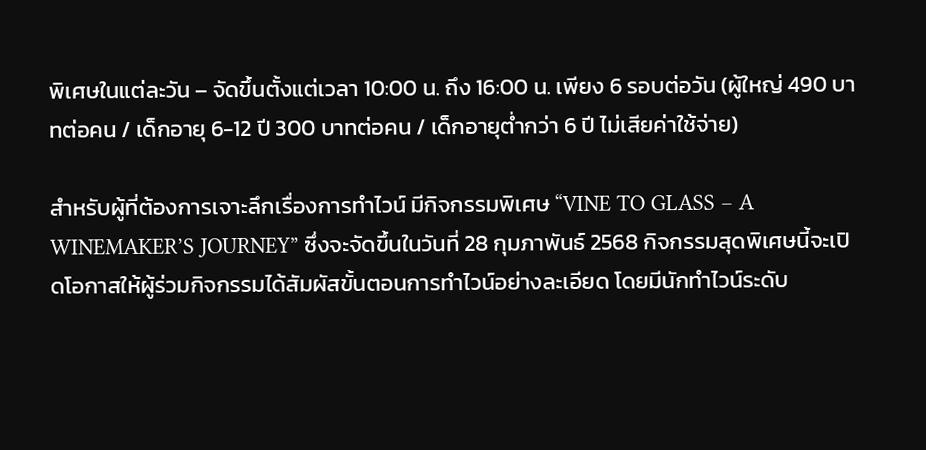พิเศษในแต่ละวัน – จัดขึ้นตั้งแต่เวลา 10:00 น. ถึง 16:00 น. เพียง 6 รอบต่อวัน (ผู้ใหญ่ 490 บาทต่อคน / เด็กอายุ 6-12 ปี 300 บาทต่อคน / เด็กอายุต่ำกว่า 6 ปี ไม่เสียค่าใช้จ่าย)

สำหรับผู้ที่ต้องการเจาะลึกเรื่องการทำไวน์ มีกิจกรรมพิเศษ “VINE TO GLASS – A WINEMAKER’S JOURNEY” ซึ่งจะจัดขึ้นในวันที่ 28 กุมภาพันธ์ 2568 กิจกรรมสุดพิเศษนี้จะเปิดโอกาสให้ผู้ร่วมกิจกรรมได้สัมผัสขั้นตอนการทำไวน์อย่างละเอียด โดยมีนักทำไวน์ระดับ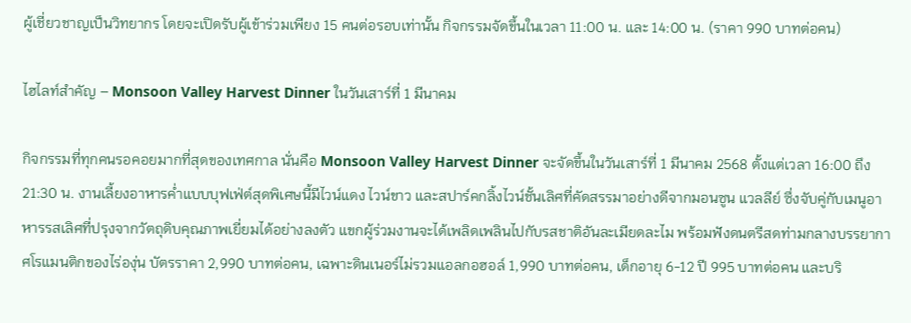ผู้เชี่ยวชาญเป็นวิทยากร โดยจะเปิดรับผู้เข้าร่วมเพียง 15 คนต่อรอบเท่านั้น กิจกรรมจัดขึ้นในเวลา 11:00 น. และ 14:00 น. (ราคา 990 บาทต่อคน)

ไฮไลท์สำคัญ – Monsoon Valley Harvest Dinner ในวันเสาร์ที่ 1 มีนาคม

กิจกรรมที่ทุกคนรอคอยมากที่สุดของเทศกาล นั่นคือ Monsoon Valley Harvest Dinner จะจัดขึ้นในวันเสาร์ที่ 1 มีนาคม 2568 ตั้งแต่เวลา 16:00 ถึง 21:30 น. งานเลี้ยงอาหารค่ำแบบบุฟเฟ่ต์สุดพิเศษนี้มีไวน์แดง ไวน์ขาว และสปาร์คกลิ้งไวน์ชั้นเลิศที่คัดสรรมาอย่างดีจากมอนซูน แวลลีย์ ซึ่งจับคู่กับเมนูอาหารรสเลิศที่ปรุงจากวัตถุดิบคุณภาพเยี่ยมได้อย่างลงตัว แขกผู้ร่วมงานจะได้เพลิดเพลินไปกับรสชาติอันละเมียดละไม พร้อมฟังดนตรีสดท่ามกลางบรรยากาศโรแมนติกของไร่องุ่น บัตรราคา 2,990 บาทต่อคน, เฉพาะดินเนอร์ไม่รวมแอลกอฮอล์ 1,990 บาทต่อคน, เด็กอายุ 6-12 ปี 995 บาทต่อคน และบริ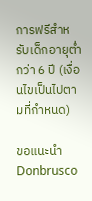การฟรีสำหรับเด็กอายุต่ำกว่า 6 ปี (เงื่อนไขเป็นไปตามที่กำหนด)

ขอแนะนำ Donbrusco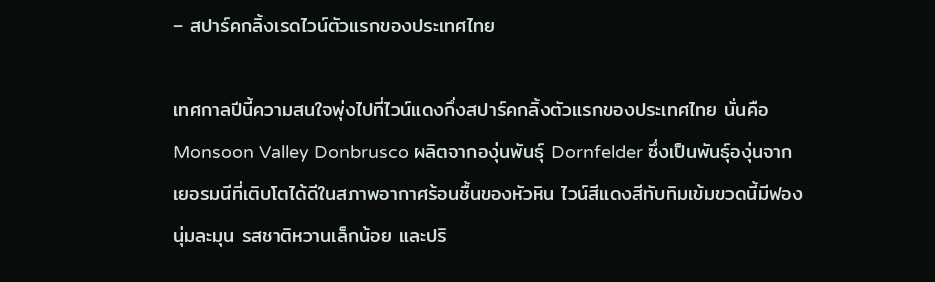– สปาร์คกลิ้งเรดไวน์ตัวแรกของประเทศไทย

เทศกาลปีนี้ความสนใจพุ่งไปที่ไวน์แดงกึ่งสปาร์คกลิ้งตัวแรกของประเทศไทย นั่นคือ Monsoon Valley Donbrusco ผลิตจากองุ่นพันธุ์ Dornfelder ซึ่งเป็นพันธุ์องุ่นจากเยอรมนีที่เติบโตได้ดีในสภาพอากาศร้อนชื้นของหัวหิน ไวน์สีแดงสีทับทิมเข้มขวดนี้มีฟองนุ่มละมุน รสชาติหวานเล็กน้อย และปริ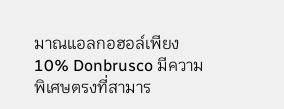มาณแอลกอฮอล์เพียง 10% Donbrusco มีความพิเศษตรงที่สามาร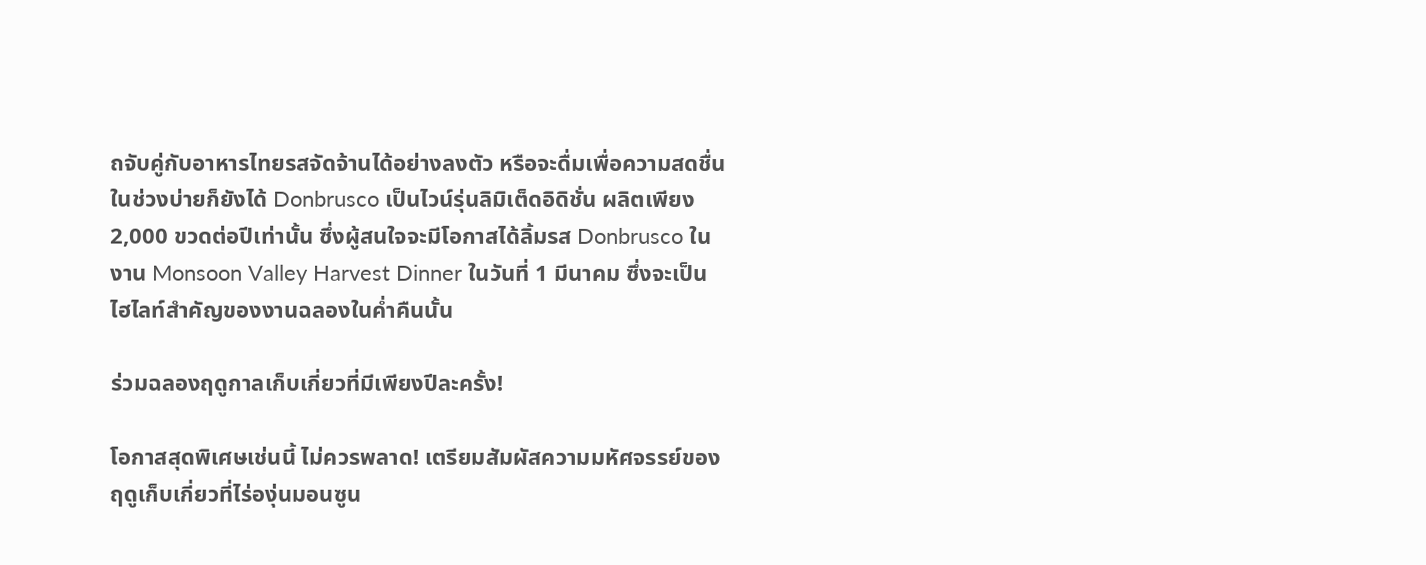ถจับคู่กับอาหารไทยรสจัดจ้านได้อย่างลงตัว หรือจะดื่มเพื่อความสดชื่นในช่วงบ่ายก็ยังได้ Donbrusco เป็นไวน์รุ่นลิมิเต็ดอิดิชั่น ผลิตเพียง 2,000 ขวดต่อปีเท่านั้น ซึ่งผู้สนใจจะมีโอกาสได้ลิ้มรส Donbrusco ในงาน Monsoon Valley Harvest Dinner ในวันที่ 1 มีนาคม ซึ่งจะเป็นไฮไลท์สำคัญของงานฉลองในค่ำคืนนั้น

ร่วมฉลองฤดูกาลเก็บเกี่ยวที่มีเพียงปีละครั้ง!

โอกาสสุดพิเศษเช่นนี้ ไม่ควรพลาด! เตรียมสัมผัสความมหัศจรรย์ของฤดูเก็บเกี่ยวที่ไร่องุ่นมอนซูน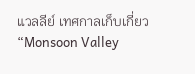แวลลีย์ เทศกาลเก็บเกี่ยว “Monsoon Valley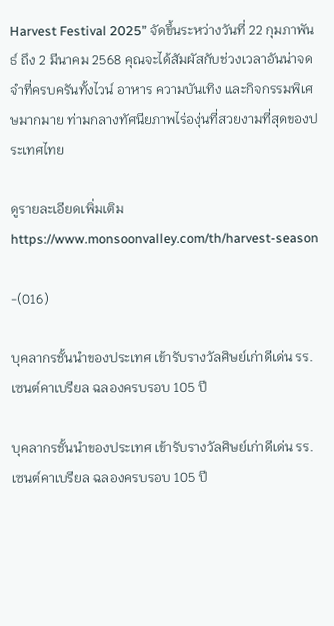Harvest Festival 2025” จัดขึ้นระหว่างวันที่ 22 กุมภาพันธ์ ถึง 2 มีนาคม 2568 คุณจะได้สัมผัสกับช่วงเวลาอันน่าจดจำที่ครบครันทั้งไวน์ อาหาร ความบันเทิง และกิจกรรมพิเศษมากมาย ท่ามกลางทัศนียภาพไร่องุ่นที่สวยงามที่สุดของประเทศไทย

ดูรายละเอียดเพิ่มเติม https://www.monsoonvalley.com/th/harvest-season

-(016)

บุคลากรชั้นนำของประเทศ เข้ารับรางวัลศิษย์เก่าดีเด่น รร.เซนต์คาเบรียล ฉลองครบรอบ 105 ปี

บุคลากรชั้นนำของประเทศ เข้ารับรางวัลศิษย์เก่าดีเด่น รร.เซนต์คาเบรียล ฉลองครบรอบ 105 ปี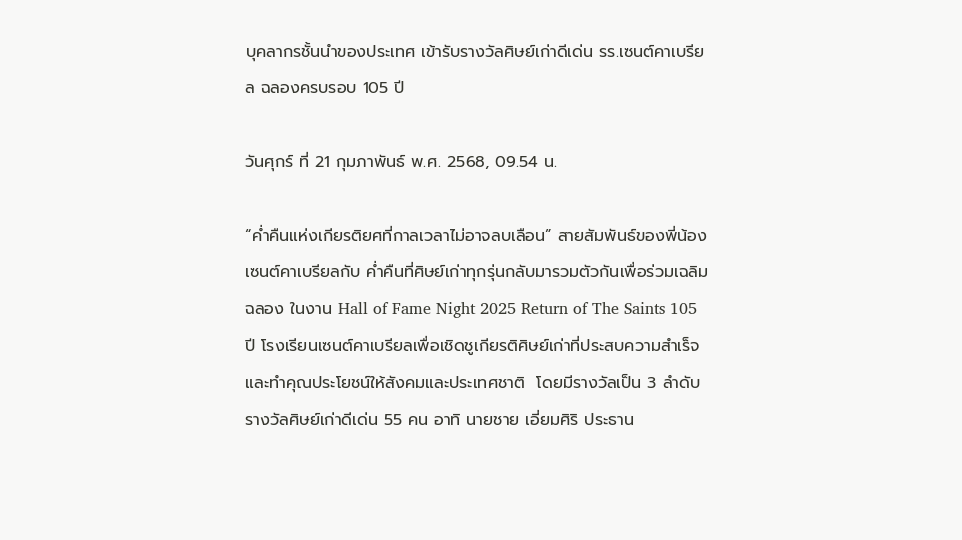บุคลากรชั้นนำของประเทศ เข้ารับรางวัลศิษย์เก่าดีเด่น รร.เซนต์คาเบรียล ฉลองครบรอบ 105 ปี

วันศุกร์ ที่ 21 กุมภาพันธ์ พ.ศ. 2568, 09.54 น.

“ค่ำคืนแห่งเกียรติยศที่กาลเวลาไม่อาจลบเลือน” สายสัมพันธ์ของพี่น้องเซนต์คาเบรียลกับ ค่ำคืนที่ศิษย์เก่าทุกรุ่นกลับมารวมตัวกันเพื่อร่วมเฉลิมฉลอง ในงาน Hall of Fame Night 2025 Return of The Saints 105 ปี โรงเรียนเซนต์คาเบรียลเพื่อเชิดชูเกียรติศิษย์เก่าที่ประสบความสำเร็จและทำคุณประโยชน์ให้สังคมและประเทศชาติ  โดยมีรางวัลเป็น 3 ลำดับ รางวัลศิษย์เก่าดีเด่น 55 คน อาทิ นายชาย เอี่ยมศิริ ประธาน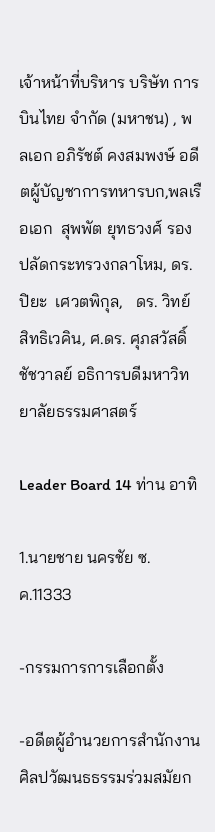เจ้าหน้าที่บริหาร บริษัท การบินไทย จำกัด (มหาชน) , พลเอก อภิรัชต์ คงสมพงษ์ อดีตผู้บัญชาการทหารบก,พลเรือเอก  สุพพัต ยุทธวงศ์ รองปลัดกระทรวงกลาโหม, ดร.ปิยะ  เศวตพิกุล,   ดร. วิทย์ สิทธิเวคิน, ศ.ดร. ศุภสวัสดิ์ ชัชวาลย์ อธิการบดีมหาวิทยาลัยธรรมศาสตร์

Leader Board 14 ท่าน อาทิ

1.นายชาย นครชัย ซ.ค.11333

-กรรมการการเลือกตั้ง

-อดีตผู้อำนวยการสำนักงานศิลปวัฒนธธรรมร่วมสมัยก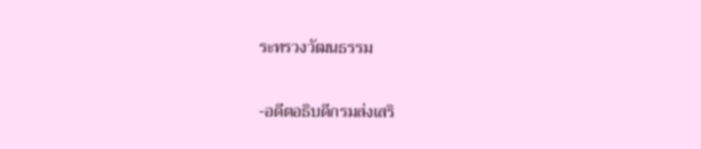ระทรวงวัฒนธรรม

-อดีตอธิบดีกรมส่งเสริ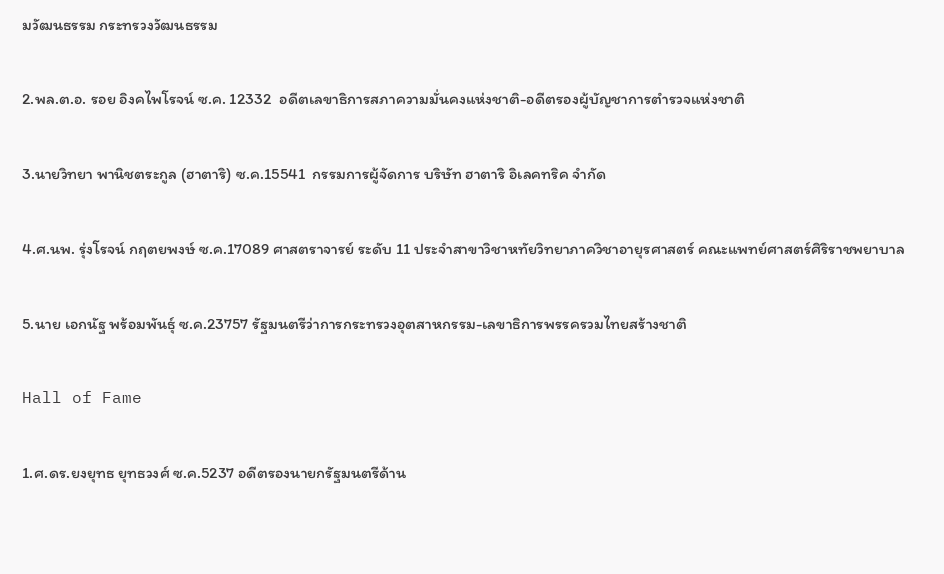มวัฒนธรรม กระทรวงวัฒนธรรม

2.พล.ต.อ. รอย อิงคไพโรจน์ ซ.ค. 12332  อดีตเลขาธิการสภาความมั่นคงแห่งชาติ-อดีตรองผู้บัญชาการตำรวจแห่งชาติ

3.นายวิทยา พานิชตระกูล (ฮาตาริ) ซ.ค.15541  กรรมการผู้จัดการ บริษัท ฮาตาริ อิเลคทริค จำกัด

4.ศ.นพ. รุ่งโรจน์ กฤตยพงษ์ ซ.ค.17089 ศาสตราจารย์ ระดับ 11 ประจำสาขาวิชาหทัยวิทยาภาควิชาอายุรศาสตร์ คณะแพทย์ศาสตร์ศิริราชพยาบาล

5.นาย เอกนัฐ พร้อมพันธุ์ ซ.ค.23757 รัฐมนตรีว่าการกระทรวงอุตสาหกรรม-เลขาธิการพรรครวมไทยสร้างชาติ

Hall of Fame

1.ศ.ดร.ยงยุทธ ยุทธวงศ์ ซ.ค.5237 อดีตรองนายกรัฐมนตรีด้าน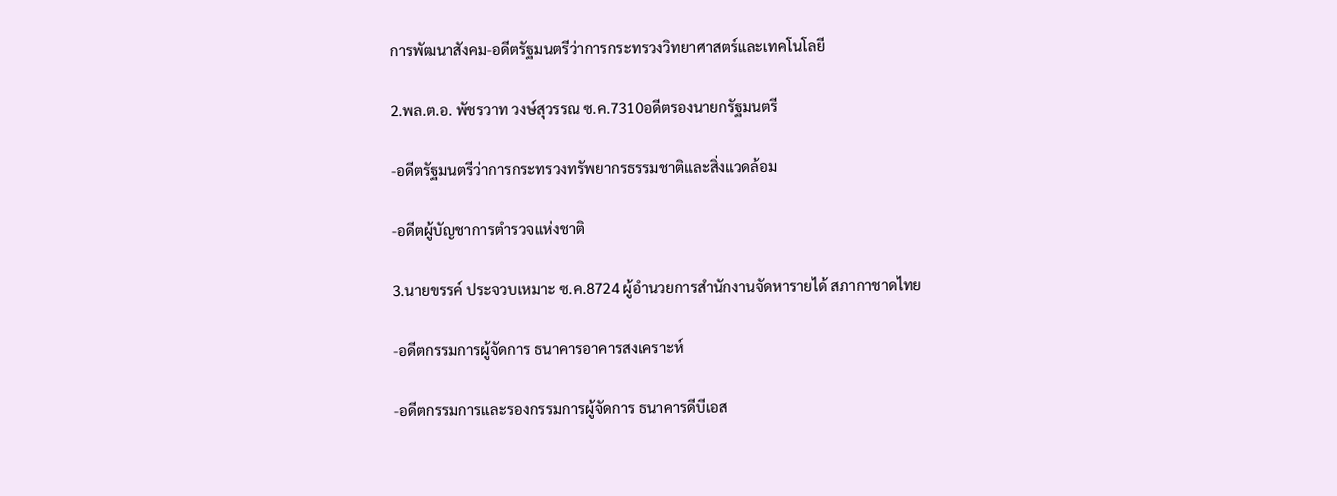การพัฒนาสังคม-อดีตรัฐมนตรีว่าการกระทรวงวิทยาศาสตร์และเทคโนโลยี

2.พล.ต.อ. พัชรวาท วงษ์สุวรรณ ซ.ค.7310อดีตรองนายกรัฐมนตรี

-อดีตรัฐมนตรีว่าการกระทรวงทรัพยากรธรรมชาติและสิ่งแวดล้อม

-อดีตผู้บัญชาการตำรวจแห่งชาติ

3.นายขรรค์ ประจวบเหมาะ ซ.ค.8724 ผู้อำนวยการสำนักงานจัดหารายได้ สภากาชาดไทย

-อดีตกรรมการผู้จัดการ ธนาคารอาคารสงเคราะห์

-อดีตกรรมการและรองกรรมการผู้จัดการ ธนาคารดีบีเอส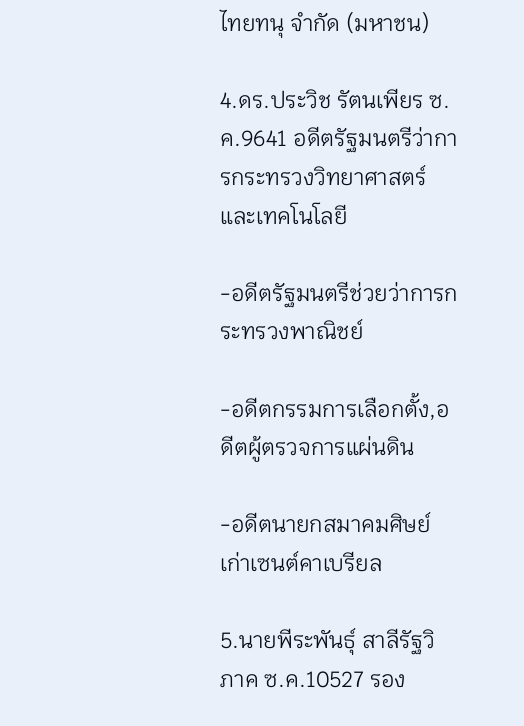ไทยทนุ จำกัด (มหาชน)

4.ดร.ประวิช รัตนเพียร ซ.ค.9641 อดีตรัฐมนตรีว่าการกระทรวงวิทยาศาสตร์และเทคโนโลยี

-อดีตรัฐมนตรีช่วยว่าการกระทรวงพาณิชย์

-อดีตกรรมการเลือกตั้ง,อดีตผู้ตรวจการแผ่นดิน

-อดีตนายกสมาคมศิษย์เก่าเซนต์คาเบรียล

5.นายพีระพันธุ์ สาลีรัฐวิภาค ซ.ค.10527 รอง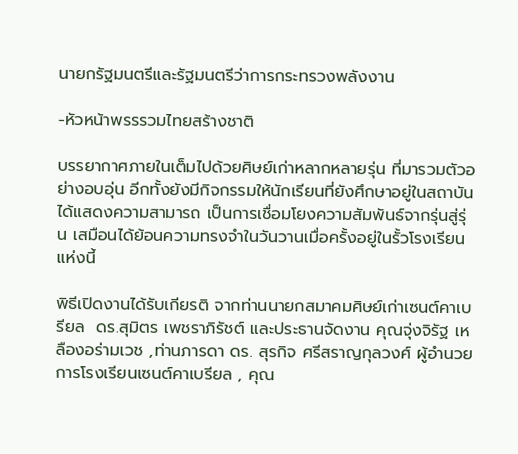นายกรัฐมนตรีและรัฐมนตรีว่าการกระทรวงพลังงาน

-หัวหน้าพรรรวมไทยสร้างชาติ

บรรยากาศภายในเต็มไปด้วยศิษย์เก่าหลากหลายรุ่น ที่มารวมตัวอย่างอบอุ่น อีกทั้งยังมีกิจกรรมให้นักเรียนที่ยังศึกษาอยู่ในสถาบันได้แสดงความสามารถ เป็นการเชื่อมโยงความสัมพันธ์จากรุ่นสู่รุ่น เสมือนได้ย้อนความทรงจำในวันวานเมื่อครั้งอยู่ในรั้วโรงเรียนแห่งนี้

พิธีเปิดงานได้รับเกียรติ จากท่านนายกสมาคมศิษย์เก่าเซนต์คาเบรียล  ดร.สุมิตร เพชราภิรัชต์ และประธานจัดงาน คุณจุ่งจิรัฐ เหลืองอร่ามเวช ,ท่านภารดา ดร. สุรกิจ ศรีสราญกุลวงศ์ ผู้อำนวยการโรงเรียนเซนต์คาเบรียล , คุณ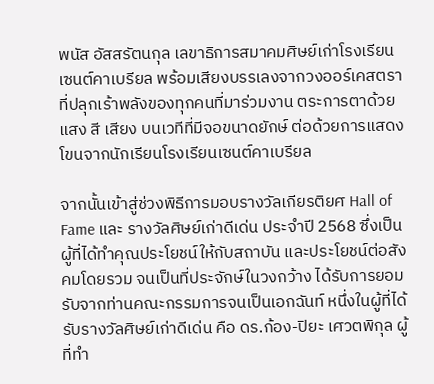พนัส อัสสรัตนกุล เลขาธิการสมาคมศิษย์เก่าโรงเรียนเซนต์คาเบรียล พร้อมเสียงบรรเลงจากวงออร์เคสตรา ที่ปลุกเร้าพลังของทุกคนที่มาร่วมงาน ตระการตาด้วยแสง สี เสียง บนเวทีที่มีจอขนาดยักษ์ ต่อด้วยการแสดงโขนจากนักเรียนโรงเรียนเซนต์คาเบรียล

จากนั้นเข้าสู่ช่วงพิธีการมอบรางวัลเกียรติยศ Hall of Fame และ รางวัลศิษย์เก่าดีเด่น ประจำปี 2568 ซึ่งเป็นผู้ที่ได้ทำคุณประโยชน์ให้กับสถาบัน และประโยชน์ต่อสังคมโดยรวม จนเป็นที่ประจักษ์ในวงกว้าง ได้รับการยอมรับจากท่านคณะกรรมการจนเป็นเอกฉันท์ หนึ่งในผู้ที่ได้รับรางวัลศิษย์เก่าดีเด่น คือ ดร.ก้อง-ปิยะ เศวตพิกุล ผู้ที่ทำ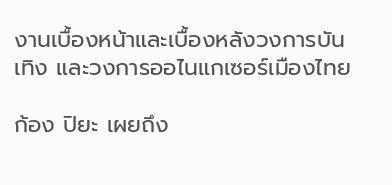งานเบื้องหน้าและเบื้องหลังวงการบันเทิง และวงการออไนแกเซอร์เมืองไทย

ก้อง ปิยะ เผยถึง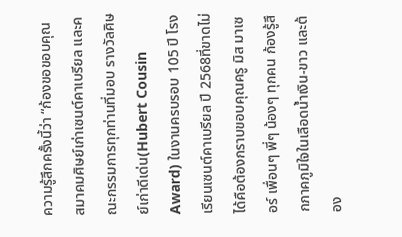ความรู้สึกครั้งนี้ว่า “ก้องขอขอบคุณ สมาคมศิษย์เก่าเซนต์คาเบรียล และคณะกรรมการทุกท่านที่มอบ รางวัลศิษย์เก่าดีเด่น(Hubert Cousin Award) ในงานครบรอบ 105 ปี โรงเรียนเซนต์คาเบรียล ปี 2568ที่ขาดไม่ได้คือต้องกราบขอบคุณครู มิส มาเซอร์ เพื่อนๆ พี่ๆ น้องๆ ทุกคน ก้องรู้สึกภาคภูมิใจในเลือดน้ำเงิน-ขาว และต้อง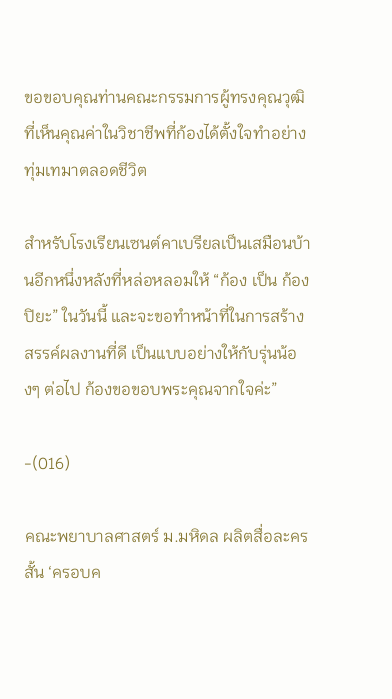ขอขอบคุณท่านคณะกรรมการผู้ทรงคุณวุฒิ ที่เห็นคุณค่าในวิชาชีพที่ก้องได้ตั้งใจทำอย่างทุ่มเทมาตลอดชีวิต

สำหรับโรงเรียนเซนต์คาเบรียลเป็นเสมือนบ้านอีกหนึ่งหลังที่หล่อหลอมให้ “ก้อง เป็น ก้อง ปิยะ” ในวันนี้ และจะขอทำหน้าที่ในการสร้างสรรค์ผลงานที่ดี เป็นแบบอย่างให้กับรุ่นน้องๆ ต่อไป ก้องขอขอบพระคุณจากใจค่ะ”

-(016)

คณะพยาบาลศาสตร์ ม.มหิดล ผลิตสื่อละครสั้น ‘ครอบค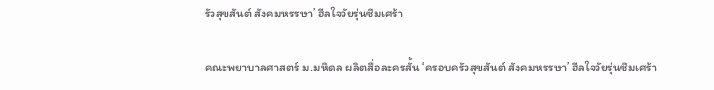รัวสุขสันต์ สังคมหรรษา’ ฮีลใจวัยรุ่นซึมเศร้า

คณะพยาบาลศาสตร์ ม.มหิดล ผลิตสื่อละครสั้น ‘ครอบครัวสุขสันต์ สังคมหรรษา’ ฮีลใจวัยรุ่นซึมเศร้า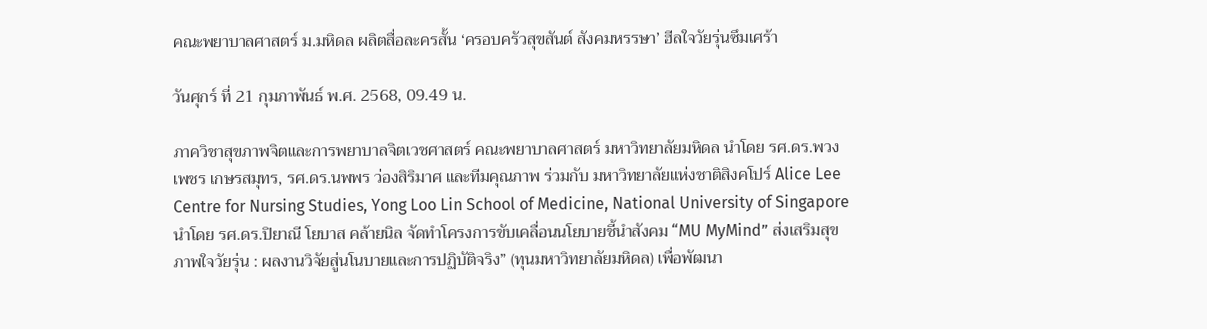คณะพยาบาลศาสตร์ ม.มหิดล ผลิตสื่อละครสั้น ‘ครอบครัวสุขสันต์ สังคมหรรษา’ ฮีลใจวัยรุ่นซึมเศร้า

วันศุกร์ ที่ 21 กุมภาพันธ์ พ.ศ. 2568, 09.49 น.

ภาควิชาสุขภาพจิตและการพยาบาลจิตเวชศาสตร์ คณะพยาบาลศาสตร์ มหาวิทยาลัยมหิดล นำโดย รศ.ดร.พวงเพชร เกษรสมุทร, รศ.ดร.นพพร ว่องสิริมาศ และทีมคุณภาพ ร่วมกับ มหาวิทยาลัยแห่งชาติสิงคโปร์ Alice Lee Centre for Nursing Studies, Yong Loo Lin School of Medicine, National University of Singapore นำโดย รศ.ดร.ปิยาณี โยบาส คล้ายนิล จัดทำโครงการขับเคลื่อนนโยบายชี้นำสังคม “MU MyMind” ส่งเสริมสุขภาพใจวัยรุ่น : ผลงานวิจัยสู่นโนบายและการปฏิบัติจริง” (ทุนมหาวิทยาลัยมหิดล) เพื่อพัฒนา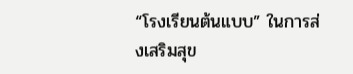“โรงเรียนต้นแบบ” ในการส่งเสริมสุข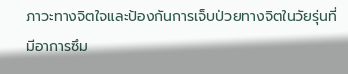ภาวะทางจิตใจและป้องกันการเจ็บป่วยทางจิตในวัยรุ่นที่มีอาการซึม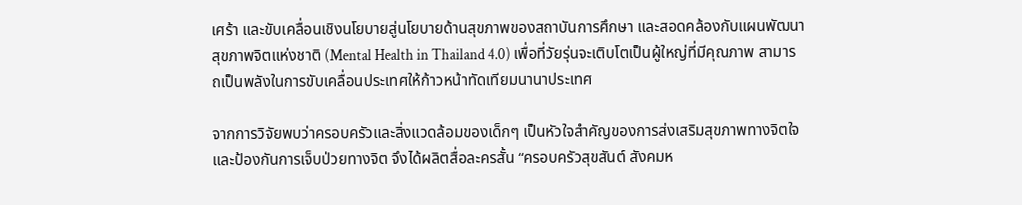เศร้า และขับเคลื่อนเชิงนโยบายสู่นโยบายด้านสุขภาพของสถาบันการศึกษา และสอดคล้องกับแผนพัฒนาสุขภาพจิตแห่งชาติ (Mental Health in Thailand 4.0) เพื่อที่วัยรุ่นจะเติบโตเป็นผู้ใหญ่ที่มีคุณภาพ สามารถเป็นพลังในการขับเคลื่อนประเทศให้ก้าวหน้าทัดเทียมนานาประเทศ

จากการวิจัยพบว่าครอบครัวและสิ่งแวดล้อมของเด็กๆ เป็นหัวใจสำคัญของการส่งเสริมสุขภาพทางจิตใจและป้องกันการเจ็บป่วยทางจิต จึงได้ผลิตสื่อละครสั้น “ครอบครัวสุขสันต์ สังคมห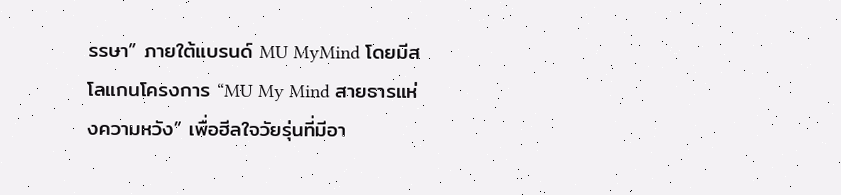รรษา” ภายใต้แบรนด์ MU MyMind โดยมีสโลแกนโครงการ “MU My Mind สายธารแห่งความหวัง” เพื่อฮีลใจวัยรุ่นที่มีอา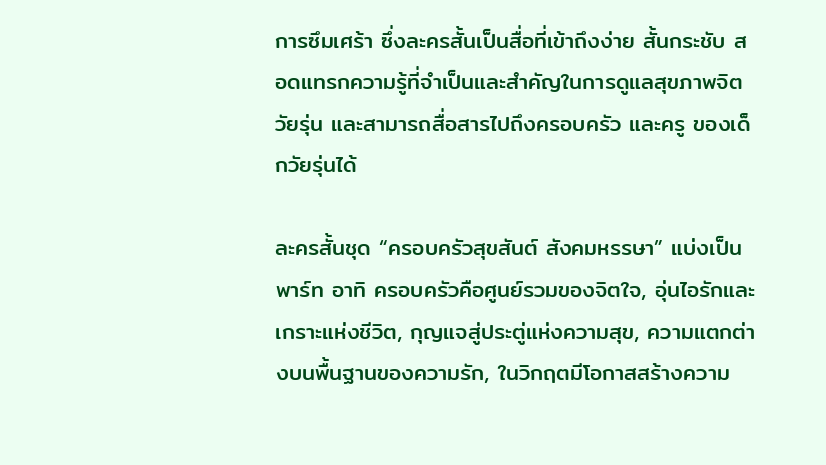การซึมเศร้า ซึ่งละครสั้นเป็นสื่อที่เข้าถึงง่าย สั้นกระชับ สอดแทรกความรู้ที่จำเป็นและสำคัญในการดูแลสุขภาพจิตวัยรุ่น และสามารถสื่อสารไปถึงครอบครัว และครู ของเด็กวัยรุ่นได้

ละครสั้นชุด “ครอบครัวสุขสันต์ สังคมหรรษา” แบ่งเป็นพาร์ท อาทิ ครอบครัวคือศูนย์รวมของจิตใจ, อุ่นไอรักและเกราะแห่งชีวิต, กุญแจสู่ประตู่แห่งความสุข, ความแตกต่างบนพื้นฐานของความรัก, ในวิกฤตมีโอกาสสร้างความ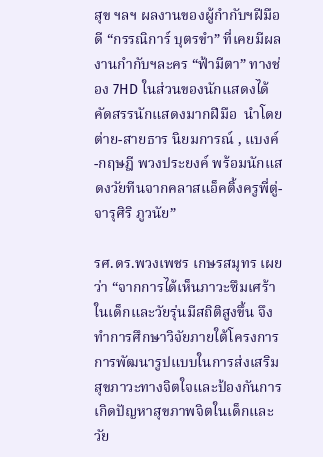สุข ฯลฯ ผลงานของผู้กำกับฯฝีมือดี “กรรณิการ์ บุตรขำ” ที่เคยมีผลงานกำกับฯละคร “ฟ้ามีตา” ทางช่อง 7HD ในส่วนของนักแสดงได้คัดสรรนักแสดงมากฝีมือ  นำโดย ต่าย-สายธาร นิยมการณ์ , แบงค์-กฤษฎี พวงประยงค์ พร้อมนักแสดงวัยทีนจากคลาสแอ็คติ้งครูพี่ตู่-จารุศิริ ภูวนัย”

รศ.ดร.พวงเพชร เกษรสมุทร เผยว่า “จากการได้เห็นภาวะซึมเศร้าในเด็กและวัยรุ่นมีสถิติสูงขึ้น จึงทำการศึกษาวิจัยภายใต้โครงการการพัฒนารูปแบบในการส่งเสริมสุขภาวะทางจิตใจและป้องกันการเกิดปัญหาสุขภาพจิตในเด็กและวัย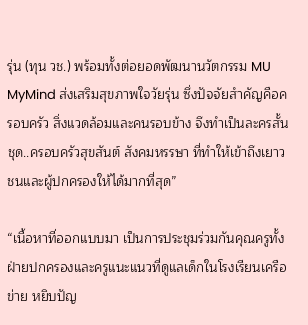รุ่น (ทุน วช.) พร้อมทั้งต่อยอดพัฒนานวัตกรรม MU MyMind ส่งเสริมสุขภาพใจวัยรุ่น ซึ่งปัจจัยสำคัญคือครอบครัว สิ่งแวดล้อมและคนรอบข้าง จึงทำเป็นละครสั้น ชุด..ครอบครัวสุขสันต์ สังคมหรรษา ที่ทำให้เข้าถึงเยาวชนและผู้ปกครองให้ได้มากที่สุด”

“เนื้อหาที่ออกแบบมา เป็นการประชุมร่วมกันคุณครูทั้งฝ่ายปกครองและครูแนะแนวที่ดูแลเด็กในโรงเรียนเครือข่าย หยิบปัญ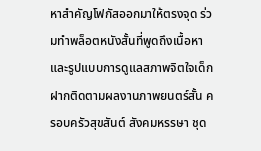หาสำคัญโฟกัสออกมาให้ตรงจุด ร่วมทำพล็อตหนังสั้นที่พูดถึงเนื้อหาและรูปแบบการดูแลสภาพจิตใจเด็ก ฝากติดตามผลงานภาพยนตร์สั้น ครอบครัวสุขสันต์ สังคมหรรษา ชุด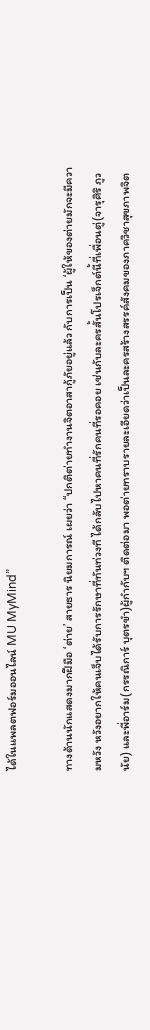ได้ในแพลตฟอร์มออนไลน์ MU MyMind”

ทางด้านนักแสดงมากฝีมือ ‘ต่าย’ สายธาร นิยมการณ์ เผยว่า “ปกติต่ายทำงานจิตอาสากู้ภัยอยู่แล้ว กับการเป็น ‘ผู้ให้ของต่ายมักจะมีความหวัง หวังอยากให้คนเจ็บได้รับการรักษาที่ทันท่วงที ได้กลับไปหาคนที่รักคนที่รอคอย เช่นกับละครสั้นโปรเจ็กต์นี้ที่เพื่อนตู่(จารุศิริ ภูวนัย) และพี่อาร์ม(กรรณิการ์ บุตรขำ)ผู้กำกับฯ ติดต่อมา พอต่ายทราบรายละเอียดว่าเป็นละครสร้างสรรค์สังคมของภาควิชาสุขภาพจิต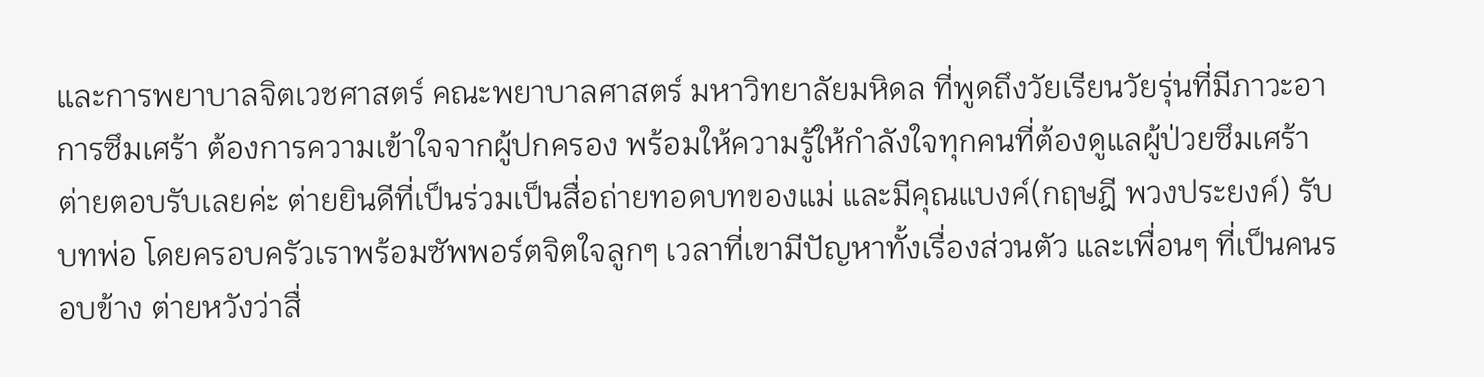และการพยาบาลจิตเวชศาสตร์ คณะพยาบาลศาสตร์ มหาวิทยาลัยมหิดล ที่พูดถึงวัยเรียนวัยรุ่นที่มีภาวะอาการซึมเศร้า ต้องการความเข้าใจจากผู้ปกครอง พร้อมให้ความรู้ให้กำลังใจทุกคนที่ต้องดูแลผู้ป่วยซึมเศร้า ต่ายตอบรับเลยค่ะ ต่ายยินดีที่เป็นร่วมเป็นสื่อถ่ายทอดบทของแม่ และมีคุณแบงค์(กฤษฎี พวงประยงค์) รับบทพ่อ โดยครอบครัวเราพร้อมซัพพอร์ตจิตใจลูกๆ เวลาที่เขามีปัญหาทั้งเรื่องส่วนตัว และเพื่อนๆ ที่เป็นคนรอบข้าง ต่ายหวังว่าสื่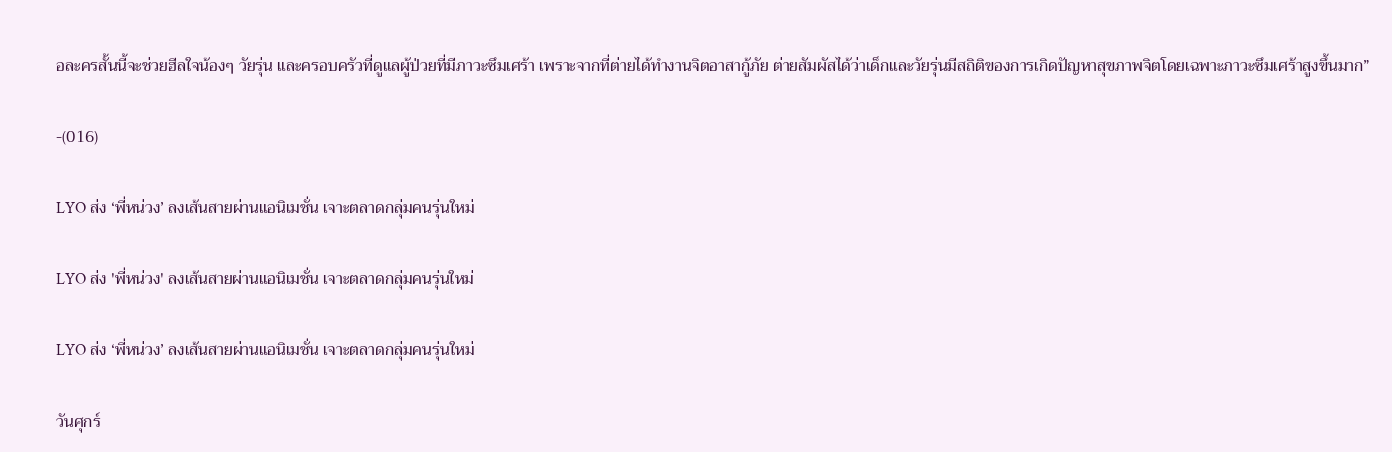อละครสั้นนี้จะช่วยฮีลใจน้องๆ วัยรุ่น และครอบครัวที่ดูแลผู้ป่วยที่มีภาวะซึมเศร้า เพราะจากที่ต่ายได้ทำงานจิตอาสากู้ภัย ต่ายสัมผัสได้ว่าเด็กและวัยรุ่นมีสถิติของการเกิดปัญหาสุขภาพจิตโดยเฉพาะภาวะซึมเศร้าสูงขึ้นมาก”

-(016)

LYO ส่ง ‘พี่หน่วง’ ลงเส้นสายผ่านแอนิเมชั่น เจาะตลาดกลุ่มคนรุ่นใหม่

LYO ส่ง 'พี่หน่วง' ลงเส้นสายผ่านแอนิเมชั่น เจาะตลาดกลุ่มคนรุ่นใหม่

LYO ส่ง ‘พี่หน่วง’ ลงเส้นสายผ่านแอนิเมชั่น เจาะตลาดกลุ่มคนรุ่นใหม่

วันศุกร์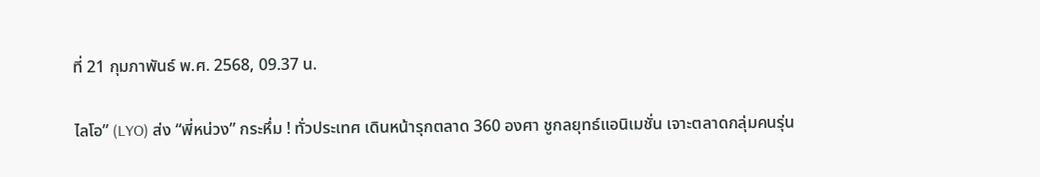ที่ 21 กุมภาพันธ์ พ.ศ. 2568, 09.37 น.

ไลโอ” (LYO) ส่ง “พี่หน่วง” กระหึ่ม ! ทั่วประเทศ เดินหน้ารุกตลาด 360 องศา ชูกลยุทธ์แอนิเมชั่น เจาะตลาดกลุ่มคนรุ่น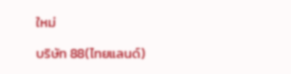ใหม่

บริษัท 88(ไทยแลนด์)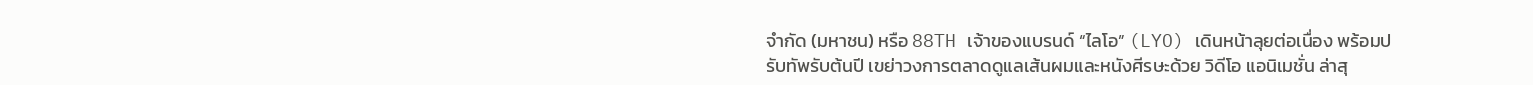จำกัด (มหาชน) หรือ 88TH เจ้าของแบรนด์ “ไลโอ” (LYO) เดินหน้าลุยต่อเนื่อง พร้อมปรับทัพรับต้นปี เขย่าวงการตลาดดูแลเส้นผมและหนังศีรษะด้วย วิดีโอ แอนิเมชั่น ล่าสุ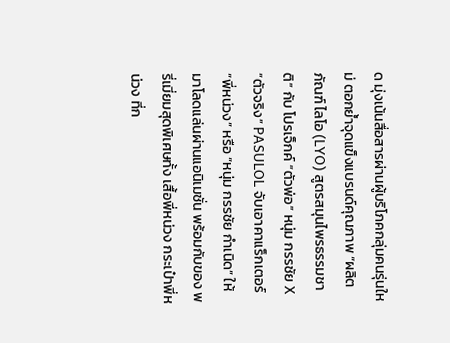ด มุ่งเน้นสื่อสารผ่านผู้บริโภคกลุ่มคนรุ่นใหม่ ตอกย้ำจุดแข็งแบรนด์คุณภาพ “ผลิตภัณฑ์ ไลโอ (LYO) สูตรสมุนไพรธรรมชาติ” กับ โปรเจ็กค์ “ตัวพ่อ” หนุ่ม กรรชัย X “ตัวจริง” PASULOL จับเอาคาแร็กเตอร์ “พี่หน่วง” หรือ “หนุ่ม กรรชัย กำเนิด” ให้มาโลดแล่นผ่านแอนิเมชั่น พร้อมกับของ พรี่เมี่ยมสุดพิเศษทั้ง เสื้อพี่หน่วง กระเป๋าพี่หน่วง ที่ก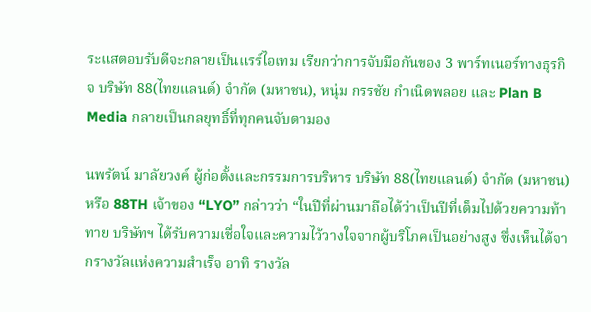ระแสตอบรับดีจะกลายเป็นแรร์ไอเทม เรียกว่าการจับมือกันของ 3 พาร์ทเนอร์ทางธุรกิจ บริษัท 88(ไทยแลนด์) จำกัด (มหาชน), หนุ่ม กรรชัย กำเนิดพลอย และ Plan B Media กลายเป็นกลยุทธิ์ที่ทุกคนจับตามอง

นพรัตน์ มาลัยวงค์ ผู้ก่อตั้งและกรรมการบริหาร บริษัท 88(ไทยแลนด์) จำกัด (มหาชน) หรือ 88TH เจ้าของ “LYO” กล่าวว่า “ในปีที่ผ่านมาถือได้ว่าเป็นปีที่เต็มไปด้วยความท้าทาย บริษัทฯ ได้รับความเชื่อใจและความไว้วางใจจากผู้บริโภคเป็นอย่างสูง ซึ่งเห็นได้จากรางวัลแห่งความสำเร็จ อาทิ รางวัล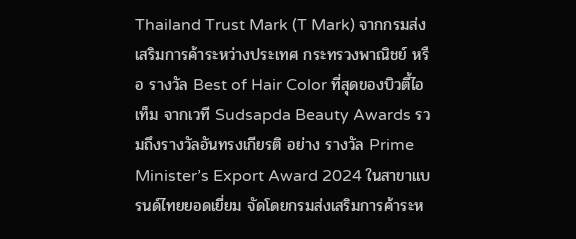Thailand Trust Mark (T Mark) จากกรมส่งเสริมการค้าระหว่างประเทศ กระทรวงพาณิชย์ หรือ รางวัล Best of Hair Color ที่สุดของบิวตี้ไอเท็ม จากเวที Sudsapda Beauty Awards รวมถึงรางวัลอันทรงเกียรติ อย่าง รางวัล Prime Minister’s Export Award 2024 ในสาขาแบรนด์ไทยยอดเยี่ยม จัดโดยกรมส่งเสริมการค้าระห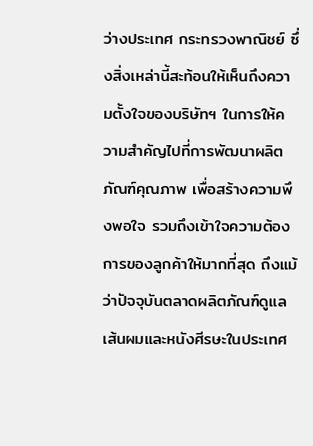ว่างประเทศ กระทรวงพาณิชย์ ซึ่งสิ่งเหล่านี้สะท้อนให้เห็นถึงความตั้งใจของบริษัทฯ ในการให้ความสำคัญไปที่การพัฒนาผลิตภัณฑ์คุณภาพ เพื่อสร้างความพึงพอใจ รวมถึงเข้าใจความต้องการของลูกค้าให้มากที่สุด ถึงแม้ว่าปัจจุบันตลาดผลิตภัณฑ์ดูแลเส้นผมและหนังศีรษะในประเทศ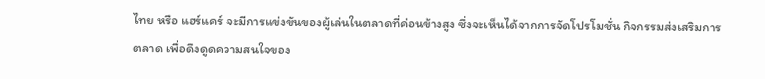ไทย หรือ แฮร์แคร์ จะมีการแข่งขันของผู้เล่นในตลาดที่ค่อนข้างสูง ซึ่งจะเห็นได้จากการจัดโปรโมชั่น กิจกรรมส่งเสริมการตลาด เพื่อดึงดูดความสนใจของ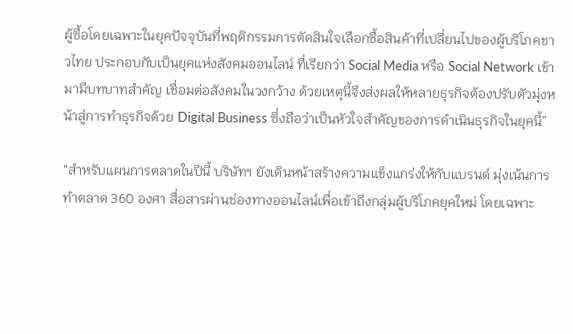ผู้ซื้อโดยเฉพาะในยุคปัจจุบันที่พฤติกรรมการตัดสินใจเลือกซื้อสินค้าที่เปลี่ยนไปของผู้บริโภคชาวไทย ประกอบกับเป็นยุคแห่งสังคมออนไลน์ ที่เรียกว่า Social Media หรือ Social Network เข้ามามีบทบาทสำคัญ เชื่อมต่อสังคมในวงกว้าง ด้วยเหตุนี้จึงส่งผลให้หลายธุรกิจต้องปรับตัวมุ่งหน้าสู่การทำธุรกิจด้วย Digital Business ซึ่งถือว่าเป็นหัวใจสำคัญของการดำเนินธุรกิจในยุคนี้”

“สำหรับแผนการตลาดในปีนี้ บริษัทฯ ยังเดินหน้าสร้างความแข็งแกร่งให้กับแบรนด์ มุ่งเน้นการทำตลาด 360 องศา สื่อสารผ่านช่องทางออนไลน์เพื่อเข้าถึงกลุ่มผู้บริโภคยุคใหม่ โดยเฉพาะ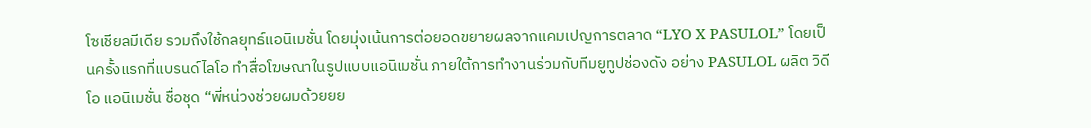โซเชียลมีเดีย รวมถึงใช้กลยุทธ์แอนิเมชั่น โดยมุ่งเน้นการต่อยอดขยายผลจากแคมเปญการตลาด “LYO X PASULOL” โดยเป็นครั้งแรกที่แบรนด์ไลโอ ทำสื่อโฆษณาในรูปแบบแอนิเมชั่น ภายใต้การทำงานร่วมกับทีมยูทูปช่องดัง อย่าง PASULOL ผลิต วิดีโอ แอนิเมชั่น ชื่อชุด “พี่หน่วงช่วยผมด้วยยย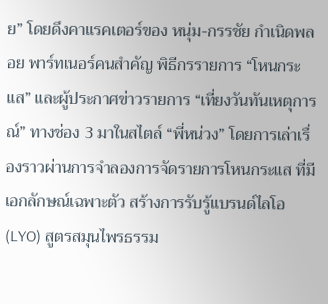ย” โดยดึงคาแรคเตอร์ของ หนุ่ม-กรรชัย กำเนิดพลอย พาร์ทเนอร์คนสำคัญ พิธีกรรายการ “โหนกระแส” และผู้ประกาศข่าวรายการ “เที่ยงวันทันเหตุการณ์” ทางช่อง 3 มาในสไตล์ “พี่หน่วง” โดยการเล่าเรื่องราวผ่านการจำลองการจัดรายการโหนกระแส ที่มีเอกลักษณ์เฉพาะตัว สร้างการรับรู้แบรนด์ไลโอ (LYO) สูตรสมุนไพรธรรม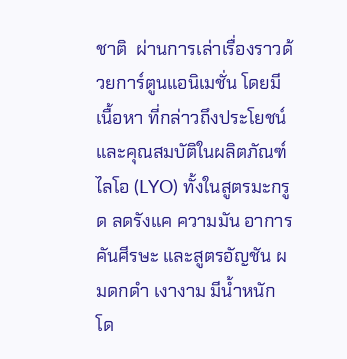ชาติ  ผ่านการเล่าเรื่องราวด้วยการ์ตูนแอนิเมชั่น โดยมีเนื้อหา ที่กล่าวถึงประโยชน์ และคุณสมบัติในผลิตภัณฑ์ไลโอ (LYO) ทั้งในสูตรมะกรูด ลดรังแค ความมัน อาการคันศีรษะ และสูตรอัญชัน ผมดกดำ เงางาม มีน้ำหนัก โด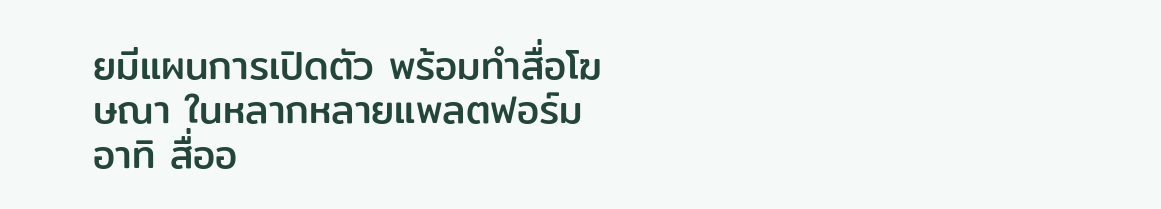ยมีแผนการเปิดตัว พร้อมทำสื่อโฆษณา ในหลากหลายแพลตฟอร์ม อาทิ สื่ออ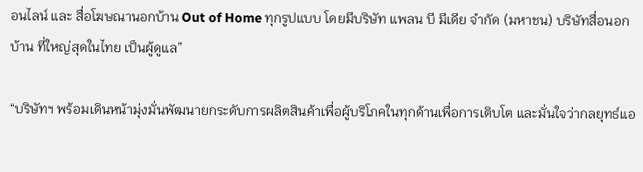อนไลน์ และ สื่อโฆษณานอกบ้าน Out of Home ทุกรูปแบบ โดยมีบริษัท แพลน บี มีเดีย จำกัด (มหาชน) บริษัทสื่อนอกบ้าน ที่ใหญ่สุดในไทย เป็นผู้ดูแล”

“บริษัทฯ พร้อมเดินหน้ามุ่งมั่นพัฒนายกระดับการผลิตสินค้าเพื่อผู้บริโภคในทุกด้านเพื่อการเติบโต และมั่นใจว่ากลยุทธ์แอ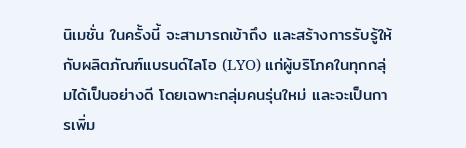นิเมชั่น ในครั้งนี้ จะสามารถเข้าถึง และสร้างการรับรู้ให้กับผลิตภัณฑ์แบรนด์ไลโอ (LYO) แก่ผู้บริโภคในทุกกลุ่มได้เป็นอย่างดี โดยเฉพาะกลุ่มคนรุ่นใหม่ และจะเป็นการเพิ่ม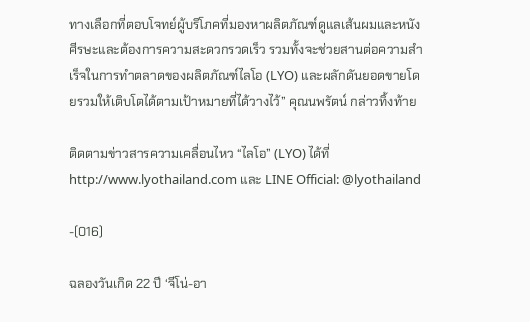ทางเลือกที่ตอบโจทย์ผู้บริโภคที่มองหาผลิตภัณฑ์ดูแลเส้นผมและหนังศีรษะและต้องการความสะดวกรวดเร็ว รวมทั้งจะช่วยสานต่อความสำเร็จในการทำตลาดของผลิตภัณฑ์ไลโอ (LYO) และผลักดันยอดขายโดยรวมให้เติบโตได้ตามเป้าหมายที่ได้วางไว้” คุณนพรัตน์ กล่าวทิ้งท้าย

ติดตามข่าวสารความเคลื่อนไหว “ไลโอ” (LYO) ได้ที่ http://www.lyothailand.com และ LINE Official: @lyothailand

-(016)

ฉลองวันเกิด 22 ปี ‘จีโน่-อา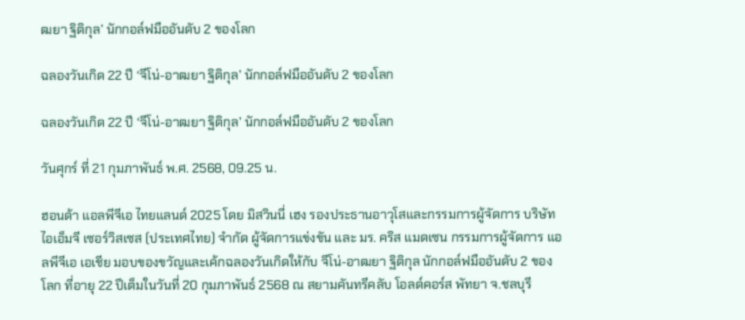ฒยา ฐิติกุล’ นักกอล์ฟมืออันดับ 2 ของโลก

ฉลองวันเกิด 22 ปี ‘จีโน่-อาฒยา ฐิติกุล’ นักกอล์ฟมืออันดับ 2 ของโลก

ฉลองวันเกิด 22 ปี ‘จีโน่-อาฒยา ฐิติกุล’ นักกอล์ฟมืออันดับ 2 ของโลก

วันศุกร์ ที่ 21 กุมภาพันธ์ พ.ศ. 2568, 09.25 น.

ฮอนด้า แอลพีจีเอ ไทยแลนด์ 2025 โดย มิสวินนี่ เฮง รองประธานอาวุโสและกรรมการผู้จัดการ บริษัท ไอเอ็มจี เซอร์วิสเซส (ประเทศไทย) จำกัด ผู้จัดการแข่งขัน และ มร. คริส แมดเซน กรรมการผู้จัดการ แอลพีจีเอ เอเชีย มอบของขวัญและเค้กฉลองวันเกิดให้กับ จีโน่-อาฒยา ฐิติกุล นักกอล์ฟมืออันดับ 2 ของโลก ที่อายุ 22 ปีเต็มในวันที่ 20 กุมภาพันธ์ 2568 ณ สยามคันทรีคลับ โอลด์คอร์ส พัทยา จ.ชลบุรี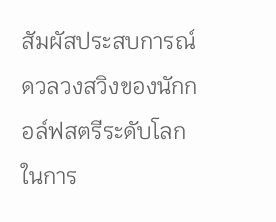สัมผัสประสบการณ์ดวลวงสวิงของนักกอล์ฟสตรีระดับโลกในการ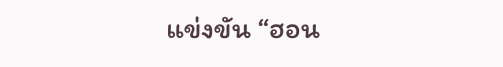แข่งขัน “ฮอน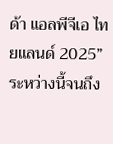ด้า แอลพีจีเอ ไทยแลนด์ 2025”  ระหว่างนี้จนถึง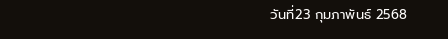วันที่23 กุมภาพันธ์ 2568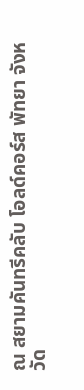ณ สยามคันทรีคลับ โอลด์คอร์ส พัทยา จังหวัด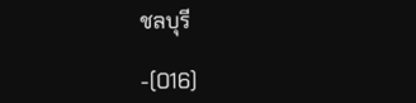ชลบุรี

-(016)